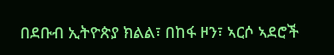በደቡብ ኢትዮጵያ ክልል፣ በከፋ ዞን፣ ኣርሶ ኣደሮች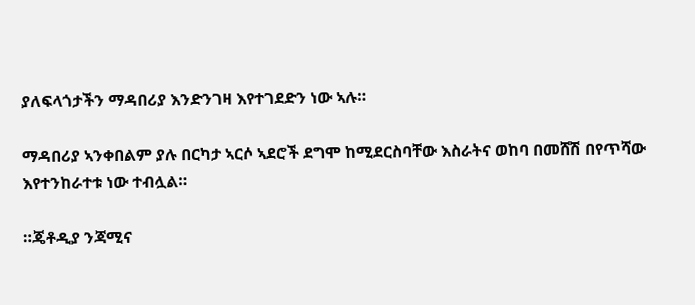ያለፍላጎታችን ማዳበሪያ እንድንገዛ እየተገደድን ነው ኣሉ።

ማዳበሪያ ኣንቀበልም ያሉ በርካታ ኣርሶ ኣደሮች ደግሞ ከሚደርስባቸው እስራትና ወከባ በመሸሽ በየጥሻው እየተንከራተቱ ነው ተብሏል።

።ጄቶዲያ ንጃሚና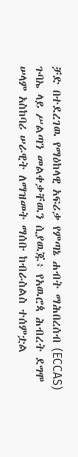ቻድ በተደረገዉ የማዕከላዊ አፍሪቃ የምጣኔ ሐብት ማሕበረሰብ (ECCAS) ጉባኤ ላይ ሥልጣን መልቀቃቸዉን ሲያዉጁ፥ የአዉሮጳ ሕብረት ደግሞ ሠላም አስከባሪ ሠራዊት ለማዝመት ማሰቡ ከብራስልስ ተሰምቷል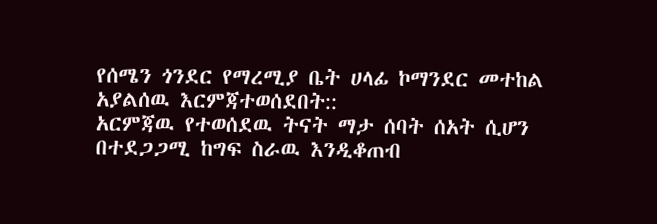የሰሜን ጎንደር የማረሚያ ቤት ሀላፊ ኮማንደር መተከል አያልሰዉ እርምጃተወሰደበት::
አርምጃዉ የተወሰደዉ ትናት ማታ ሰባት ሰአት ሲሆን በተደጋጋሚ ከግፍ ስራዉ እንዲቆጠብ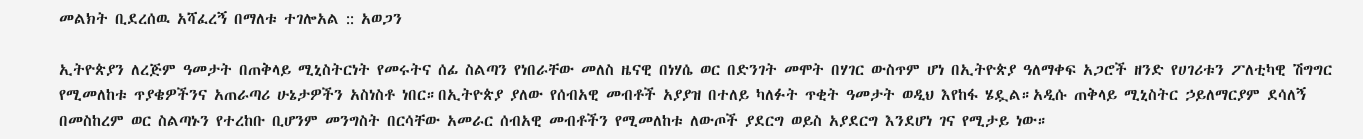መልክት ቢደረሰዉ አሻፈረኝ በማለቱ ተገሎአል :: አወጋን

ኢትዮጵያን ለረጅም ዓመታት በጠቅላይ ሚኒስትርነት የመሩትና ሰፊ ስልጣን የነበራቸው መለስ ዜናዊ በነሃሴ ወር በድንገት መሞት በሃገር ውስጥም ሆነ በኢትዮጵያ ዓለማቀፍ አጋሮች ዘንድ የሀገሪቱን ፖለቲካዊ ሽግግር የሚመለከቱ ጥያቄዎችንና አጠራጣሪ ሁኔታዎችን አስነስቶ ነበር።በኢትዮጵያ ያለው የሰብአዊ መብቶች አያያዝ በተለይ ካለፉት ጥቂት ዓመታት ወዲህ እየከፋ ሄዷል።አዲሱ ጠቅላይ ሚኒስትር ኃይለማርያም ደሳለኝ በመስከረም ወር ስልጣኑን የተረከቡ ቢሆንም መንግስት በርሳቸው አመራር ሰብአዊ መብቶችን የሚመለከቱ ለውጦች ያደርግ ወይስ አያደርግ እንደሆነ ገና የሚታይ ነው።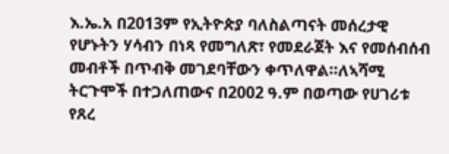እ.ኤ.አ በ2013ም የኢትዮጵያ ባለስልጣናት መሰረታዊ የሆኑትን ሃሳብን በነጻ የመግለጽ፣ የመደራጀት እና የመሰብሰብ መብቶች በጥብቅ መገደባቸውን ቀጥለዋል።ለኣሻሚ ትርጉሞች በተጋለጠውና በ2002 ዓ.ም በወጣው የሀገሪቱ የጸረ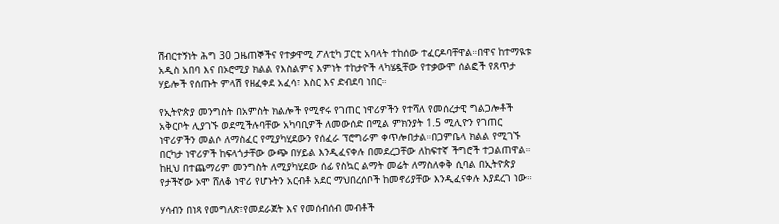ሽብርተኝነት ሕግ 30 ጋዜጠኞችና የተቃዋሚ ፖለቲካ ፓርቲ አባላት ተከሰው ተፈርዶባቸዋል።በዋና ከተማዪቱ አዲስ አበባ እና በኦሮሚያ ክልል የእስልምና እምነት ተከታዮች ላካሄዷቸው የተቃውሞ ሰልፎች የጸጥታ ሃይሎች የሰጡት ምላሽ የዘፈቀደ አፈሳ፣ እስር እና ድብደባ ነበር።

የኢትዮጵያ መንግስት በአምስት ክልሎች የሚኖሩ የገጠር ነዋሪዎችን የተሻለ የመሰረታዊ ግልጋሎቶች አቅርቦት ሊያገኙ ወደሚችሉባቸው አካባቢዎች ለመውሰድ በሚል ምክንያት 1.5 ሚሊዮን የገጠር ነዋሪዎችን መልሶ ለማስፈር የሚያካሂደውን የሰፈራ ፕሮግራም ቀጥሎበታል።በጋምቤላ ክልል የሚገኙ በርካታ ነዋሪዎች ከፍላጎታቸው ውጭ በሃይል እንዲፈናቀሉ በመደረጋቸው ለከፍተኛ ችግሮች ተጋልጠዋል። ከዚህ በተጨማሪም መንግስት ለሚያካሂደው ሰፊ የስኳር ልማት መሬት ለማስለቀቅ ሲባል በኢትዮጵያ የታችኛው ኦሞ ሸለቆ ነዋሪ የሆኑትን አርብቶ አደር ማህበረሰቦች ከመኖሪያቸው እንዲፈናቀሉ እያደረገ ነው።

ሃሳብን በነጻ የመግለጽ፣የመደራጀት እና የመሰብሰብ መብቶች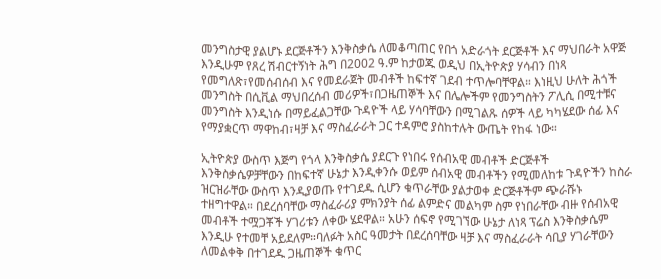መንግስታዊ ያልሆኑ ደርጅቶችን እንቅስቃሴ ለመቆጣጠር የበጎ አድራጎት ደርጅቶች እና ማህበራት አዋጅ እንዲሁም የጸረ ሽብርተኝነት ሕግ በ2002 ዓ.ም ከታወጁ ወዲህ በኢትዮጵያ ሃሳብን በነጻ የመግለጽ፣የመሰብሰብ እና የመደራጀት መብቶች ከፍተኛ ገደብ ተጥሎባቸዋል። እነዚህ ሁለት ሕጎች መንግስት በሲቪል ማህበረሰብ መሪዎች፣በጋዜጠኞች እና በሌሎችም የመንግስትን ፖሊሲ በሚተቹና መንግስት እንዲነሱ በማይፈልጋቸው ጉዳዮች ላይ ሃሳባቸውን በሚገልጹ ሰዎች ላይ ካካሄደው ሰፊ እና የማያቋርጥ ማዋከብ፣ዛቻ እና ማስፈራራት ጋር ተዳምሮ ያስከተሉት ውጤት የከፋ ነው።

ኢትዮጵያ ውስጥ እጅግ የጎላ እንቅስቃሴ ያደርጉ የነበሩ የሰብአዊ መብቶች ድርጅቶች እንቅስቃሴዎቻቸውን በከፍተኛ ሁኔታ እንዲቀንሱ ወይም ሰብአዊ መብቶችን የሚመለከቱ ጉዳዮችን ከስራ ዝርዝራቸው ውስጥ እንዲያወጡ የተገደዱ ሲሆን ቁጥራቸው ያልታወቀ ድርጅቶችም ጭራሹኑ ተዘግተዋል። በደረሰባቸው ማስፈራሪያ ምክንያት ሰፊ ልምድና መልካም ስም የነበራቸው ብዙ የሰብአዊ መብቶች ተሟጋቾች ሃገሪቱን ለቀው ሄደዋል። አሁን ሰፍኖ የሚገኘው ሁኔታ ለነጻ ፕሬስ እንቅስቃሴም እንዲሁ የተመቸ አይደለም።ባለፉት አስር ዓመታት በደረሰባቸው ዛቻ እና ማስፈራራት ሳቢያ ሃገራቸውን ለመልቀቅ በተገደዱ ጋዜጠኞች ቁጥር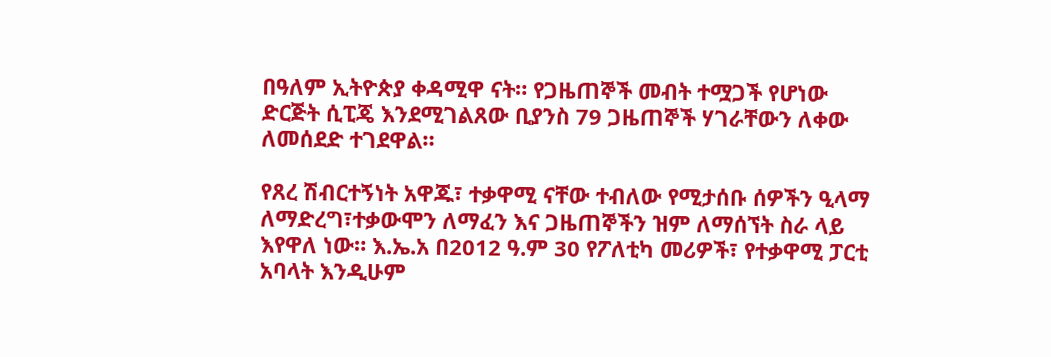በዓለም ኢትዮጵያ ቀዳሚዋ ናት። የጋዜጠኞች መብት ተሟጋች የሆነው ድርጅት ሲፒጄ እንደሚገልጸው ቢያንስ 79 ጋዜጠኞች ሃገራቸውን ለቀው ለመሰደድ ተገደዋል።

የጸረ ሽብርተኝነት አዋጁ፣ ተቃዋሚ ናቸው ተብለው የሚታሰቡ ሰዎችን ዒላማ ለማድረግ፣ተቃውሞን ለማፈን እና ጋዜጠኞችን ዝም ለማሰኘት ስራ ላይ እየዋለ ነው። እ.ኤ.አ በ2012 ዓ.ም 30 የፖለቲካ መሪዎች፣ የተቃዋሚ ፓርቲ አባላት እንዲሁም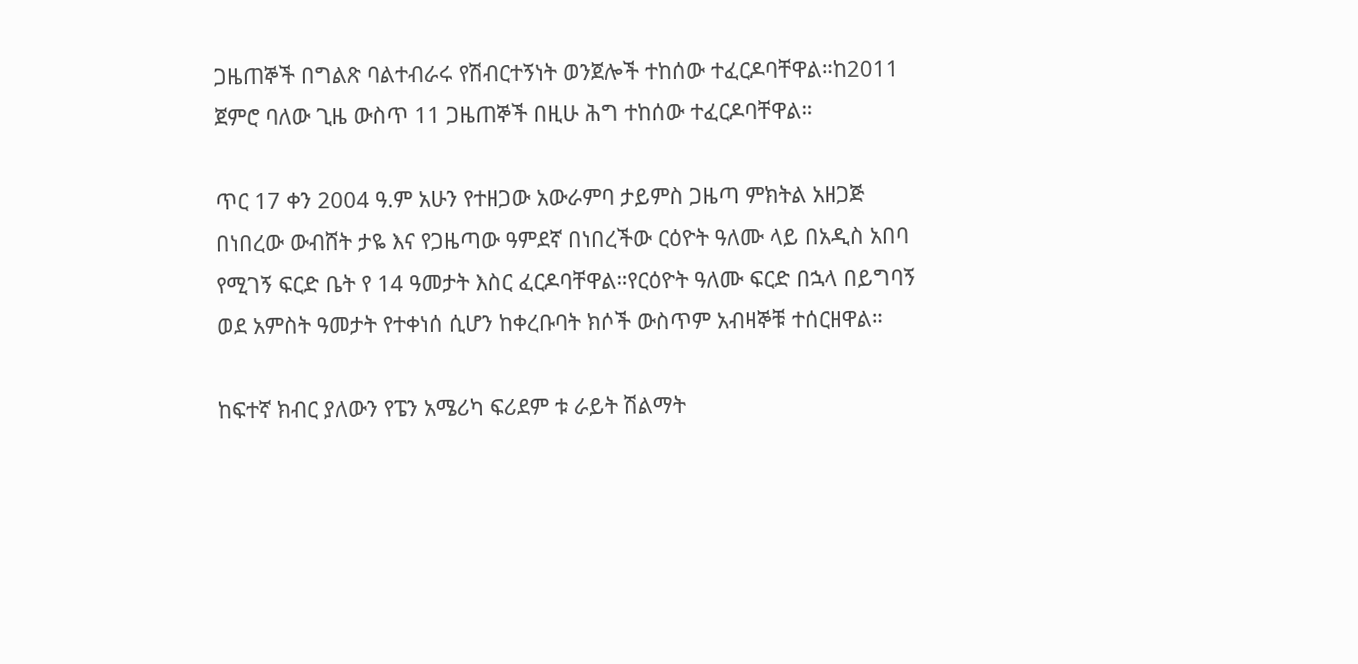ጋዜጠኞች በግልጽ ባልተብራሩ የሽብርተኝነት ወንጀሎች ተከሰው ተፈርዶባቸዋል።ከ2011 ጀምሮ ባለው ጊዜ ውስጥ 11 ጋዜጠኞች በዚሁ ሕግ ተከሰው ተፈርዶባቸዋል።

ጥር 17 ቀን 2004 ዓ.ም አሁን የተዘጋው አውራምባ ታይምስ ጋዜጣ ምክትል አዘጋጅ በነበረው ውብሸት ታዬ እና የጋዜጣው ዓምደኛ በነበረችው ርዕዮት ዓለሙ ላይ በአዲስ አበባ የሚገኝ ፍርድ ቤት የ 14 ዓመታት እስር ፈርዶባቸዋል።የርዕዮት ዓለሙ ፍርድ በኋላ በይግባኝ ወደ አምስት ዓመታት የተቀነሰ ሲሆን ከቀረቡባት ክሶች ውስጥም አብዛኞቹ ተሰርዘዋል።

ከፍተኛ ክብር ያለውን የፔን አሜሪካ ፍሪደም ቱ ራይት ሽልማት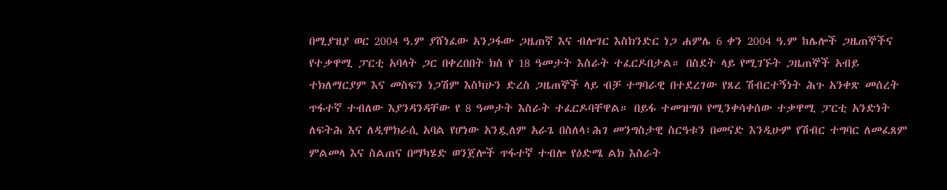በሚያዝያ ወር 2004 ዓ.ም ያሸነፈው አንጋፋው ጋዜጠኛ እና ብሎገር እስክንድር ነጋ ሐምሌ 6 ቀን 2004 ዓ.ም ከሌሎች ጋዜጠኞችና የተቃዋሚ ፓርቲ አባላት ጋር በቀረበበት ክስ የ 18 ዓመታት እስራት ተፈርዶበታል። በስደት ላይ የሚገኙት ጋዜጠኞች አብይ ተክለማርያም እና መስፍን ነጋሽም እስካሁን ድረስ ጋዜጠኞች ላይ ብቻ ተግባራዊ በተደረገው የጸረ ሽብርተኝነት ሕጉ አንቀጽ መሰረት ጥፋተኛ ተብለው እያንዳንዳቸው የ 8 ዓመታት እስራት ተፈርዶባቸዋል። በይፋ ተመዝግቦ የሚንቀሳቀሰው ተቃዋሚ ፓርቲ አንድነት ለፍትሕ እና ለዲሞክራሲ አባል የሆነው አንዷለም አራጌ በስለላ፣ሕገ መንግስታዊ ስርዓቱን በመናድ እንዲሁም የሽብር ተግባር ለመፈጸም ምልመላ እና ስልጠና በማካሄድ ወንጀሎች ጥፋተኛ ተብሎ የዕድሜ ልክ እስራት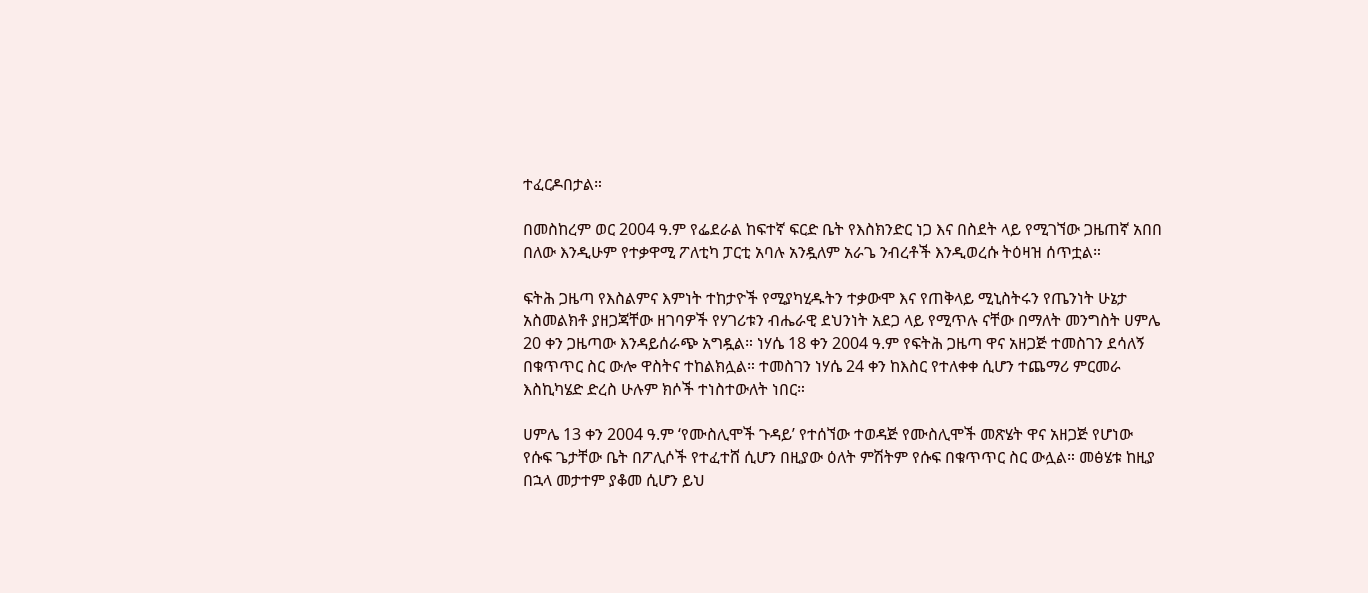ተፈርዶበታል።

በመስከረም ወር 2004 ዓ.ም የፌደራል ከፍተኛ ፍርድ ቤት የእስክንድር ነጋ እና በስደት ላይ የሚገኘው ጋዜጠኛ አበበ በለው እንዲሁም የተቃዋሚ ፖለቲካ ፓርቲ አባሉ አንዷለም አራጌ ንብረቶች እንዲወረሱ ትዕዛዝ ሰጥቷል።

ፍትሕ ጋዜጣ የእስልምና እምነት ተከታዮች የሚያካሂዱትን ተቃውሞ እና የጠቅላይ ሚኒስትሩን የጤንነት ሁኔታ አስመልክቶ ያዘጋጃቸው ዘገባዎች የሃገሪቱን ብሔራዊ ደህንነት አደጋ ላይ የሚጥሉ ናቸው በማለት መንግስት ሀምሌ 20 ቀን ጋዜጣው እንዳይሰራጭ አግዷል። ነሃሴ 18 ቀን 2004 ዓ.ም የፍትሕ ጋዜጣ ዋና አዘጋጅ ተመስገን ደሳለኝ በቁጥጥር ስር ውሎ ዋስትና ተከልክሏል። ተመስገን ነሃሴ 24 ቀን ከእስር የተለቀቀ ሲሆን ተጨማሪ ምርመራ እስኪካሄድ ድረስ ሁሉም ክሶች ተነስተውለት ነበር።

ሀምሌ 13 ቀን 2004 ዓ.ም ‘የሙስሊሞች ጉዳይ’ የተሰኘው ተወዳጅ የሙስሊሞች መጽሄት ዋና አዘጋጅ የሆነው የሱፍ ጌታቸው ቤት በፖሊሶች የተፈተሸ ሲሆን በዚያው ዕለት ምሽትም የሱፍ በቁጥጥር ስር ውሏል። መፅሄቱ ከዚያ በኋላ መታተም ያቆመ ሲሆን ይህ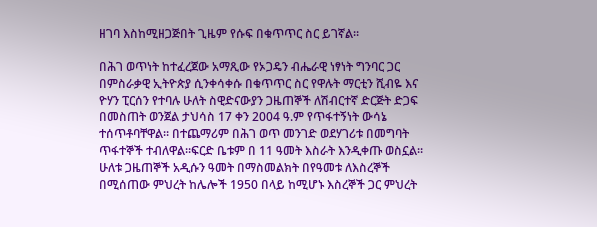ዘገባ እስከሚዘጋጅበት ጊዜም የሱፍ በቁጥጥር ስር ይገኛል።

በሕገ ወጥነት ከተፈረጀው አማጺው የኦጋዴን ብሔራዊ ነፃነት ግንባር ጋር በምስራቃዊ ኢትዮጵያ ሲንቀሳቀሱ በቁጥጥር ስር የዋሉት ማርቲን ሺብዬ እና ዮሃን ፒርሰን የተባሉ ሁለት ስዊድናውያን ጋዜጠኞች ለሽብርተኛ ድርጅት ድጋፍ በመስጠት ወንጀል ታህሳስ 17 ቀን 2004 ዓ.ም የጥፋተኝነት ውሳኔ ተሰጥቶባቸዋል። በተጨማሪም በሕገ ወጥ መንገድ ወደሃገሪቱ በመግባት ጥፋተኞች ተብለዋል።ፍርድ ቤቱም በ 11 ዓመት እስራት እንዲቀጡ ወስኗል። ሁለቱ ጋዜጠኞች አዲሱን ዓመት በማስመልክት በየዓመቱ ለእስረኞች በሚሰጠው ምህረት ከሌሎች 1950 በላይ ከሚሆኑ እስረኞች ጋር ምህረት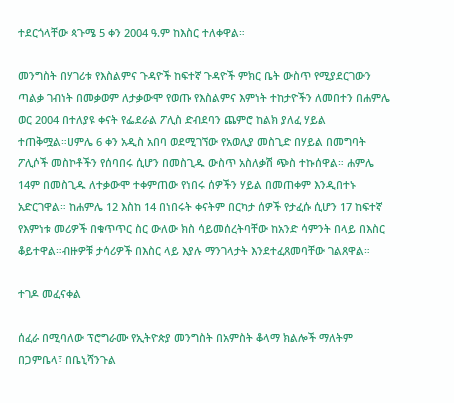ተደርጎላቸው ጳጉሜ 5 ቀን 2004 ዓ.ም ከእስር ተለቀዋል።

መንግስት በሃገሪቱ የእስልምና ጉዳዮች ከፍተኛ ጉዳዮች ምክር ቤት ውስጥ የሚያደርገውን ጣልቃ ገብነት በመቃወም ለታቃውሞ የወጡ የእስልምና እምነት ተከታዮችን ለመበተን በሐምሌ ወር 2004 በተለያዩ ቀናት የፌደራል ፖሊስ ድብደባን ጨምሮ ከልክ ያለፈ ሃይል ተጠቅሟል።ሀምሌ 6 ቀን አዲስ አበባ ወደሚገኘው የአወሊያ መስጊድ በሃይል በመግባት ፖሊሶች መስኮቶችን የሰባበሩ ሲሆን በመስጊዱ ውስጥ አስለቃሽ ጭስ ተኩሰዋል። ሐምሌ 14ም በመስጊዱ ለተቃውሞ ተቀምጠው የነበሩ ሰዎችን ሃይል በመጠቀም እንዲበተኑ አድርገዋል። ከሐምሌ 12 እስከ 14 በነበሩት ቀናትም በርካታ ሰዎች የታፈሱ ሲሆን 17 ከፍተኛ የእምነቱ መሪዎች በቁጥጥር ስር ውለው ክስ ሳይመሰረትባቸው ከአንድ ሳምንት በላይ በእስር ቆይተዋል።ብዙዎቹ ታሳሪዎች በእስር ላይ እያሉ ማንገላታት እንደተፈጸመባቸው ገልጸዋል።

ተገዶ መፈናቀል

ሰፈራ በሚባለው ፕሮግራሙ የኢትዮጵያ መንግስት በአምስት ቆላማ ክልሎች ማለትም በጋምቤላ፣ በቤኒሻንጉል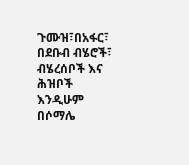ጉሙዝ፣በአፋር፣ በደቡብ ብሄሮች፣ ብሄረሰቦች እና ሕዝቦች እንዲሁም በሶማሌ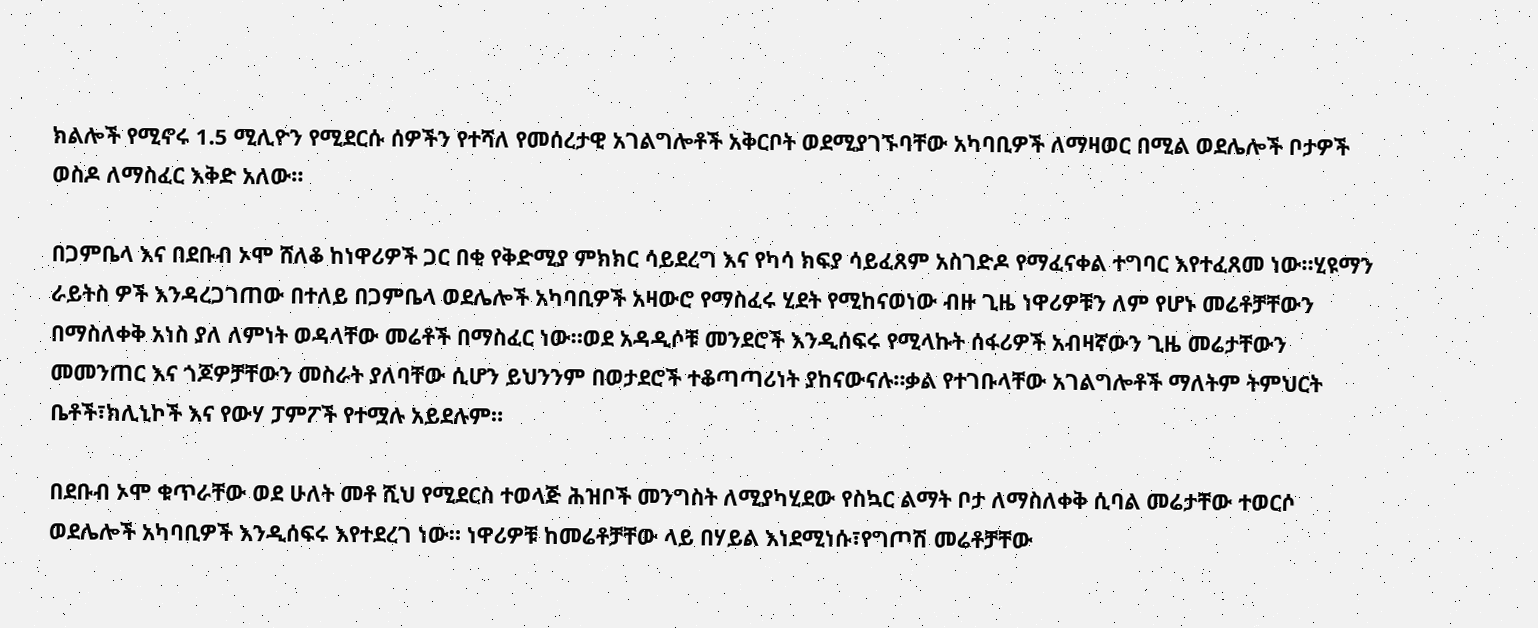ክልሎች የሚኖሩ 1.5 ሚሊዮን የሚደርሱ ሰዎችን የተሻለ የመሰረታዊ አገልግሎቶች አቅርቦት ወደሚያገኙባቸው አካባቢዎች ለማዛወር በሚል ወደሌሎች ቦታዎች ወስዶ ለማስፈር እቅድ አለው።

በጋምቤላ እና በደቡብ ኦሞ ሸለቆ ከነዋሪዎች ጋር በቂ የቅድሚያ ምክክር ሳይደረግ እና የካሳ ክፍያ ሳይፈጸም አስገድዶ የማፈናቀል ተግባር እየተፈጸመ ነው።ሂዩማን ራይትስ ዎች እንዳረጋገጠው በተለይ በጋምቤላ ወደሌሎች አካባቢዎች አዛውሮ የማስፈሩ ሂደት የሚከናወነው ብዙ ጊዜ ነዋሪዎቹን ለም የሆኑ መሬቶቻቸውን በማስለቀቅ አነስ ያለ ለምነት ወዳላቸው መሬቶች በማስፈር ነው።ወደ አዳዲሶቹ መንደሮች እንዲሰፍሩ የሚላኩት ሰፋሪዎች አብዛኛውን ጊዜ መሬታቸውን መመንጠር እና ጎጆዎቻቸውን መስራት ያለባቸው ሲሆን ይህንንም በወታደሮች ተቆጣጣሪነት ያከናውናሉ።ቃል የተገቡላቸው አገልግሎቶች ማለትም ትምህርት ቤቶች፣ክሊኒኮች እና የውሃ ፓምፖች የተሟሉ አይደሉም።

በደቡብ ኦሞ ቁጥራቸው ወደ ሁለት መቶ ሺህ የሚደርስ ተወላጅ ሕዝቦች መንግስት ለሚያካሂደው የስኳር ልማት ቦታ ለማስለቀቅ ሲባል መሬታቸው ተወርሶ ወደሌሎች አካባቢዎች እንዲሰፍሩ እየተደረገ ነው። ነዋሪዎቹ ከመሬቶቻቸው ላይ በሃይል እነደሚነሱ፣የግጦሽ መሬቶቻቸው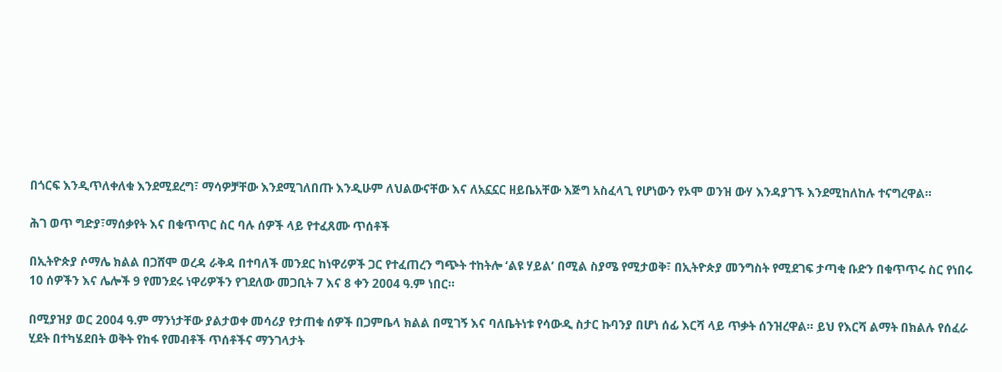በጎርፍ እንዲጥለቀለቁ እንደሚደረግ፣ ማሳዎቻቸው እንደሚገለበጡ እንዲሁም ለህልውናቸው እና ለአኗኗር ዘይቤአቸው እጅግ አስፈላጊ የሆነውን የኦሞ ወንዝ ውሃ እንዳያገኙ እንደሚከለከሉ ተናግረዋል።

ሕገ ወጥ ግድያ፣ማሰቃየት እና በቁጥጥር ስር ባሉ ሰዎች ላይ የተፈጸሙ ጥሰቶች

በኢትዮጵያ ሶማሌ ክልል በጋሸሞ ወረዳ ራቅዳ በተባለች መንደር ከነዋሪዎች ጋር የተፈጠረን ግጭት ተከትሎ ‘ልዩ ሃይል’ በሚል ስያሜ የሚታወቅ፣ በኢትዮጵያ መንግስት የሚደገፍ ታጣቂ ቡድን በቁጥጥሩ ስር የነበሩ 10 ሰዎችን እና ሌሎች 9 የመንደሩ ነዋሪዎችን የገደለው መጋቢት 7 እና 8 ቀን 2004 ዓ.ም ነበር።

በሚያዝያ ወር 2004 ዓ.ም ማንነታቸው ያልታወቀ መሳሪያ የታጠቁ ሰዎች በጋምቤላ ክልል በሚገኝ እና ባለቤትነቱ የሳውዲ ስታር ኩባንያ በሆነ ሰፊ እርሻ ላይ ጥቃት ሰንዝረዋል። ይህ የእርሻ ልማት በክልሉ የሰፈራ ሂደት በተካሄደበት ወቅት የከፋ የመብቶች ጥሰቶችና ማንገላታት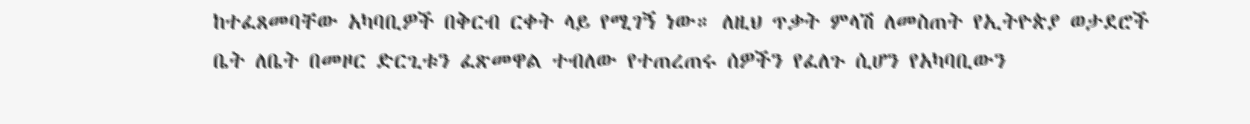ከተፈጸመባቸው አካባቢዎች በቅርብ ርቀት ላይ የሚገኝ ነው። ለዚህ ጥቃት ምላሽ ለመስጠት የኢትዮጵያ ወታደሮች ቤት ለቤት በመዞር ድርጊቱን ፈጽመዋል ተብለው የተጠረጠሩ ሰዎችን የፈለጉ ሲሆን የአካባቢውን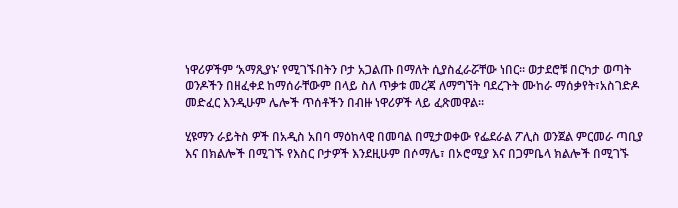ነዋሪዎችም ‘አማጺያኑ’ የሚገኙበትን ቦታ አጋልጡ በማለት ሲያስፈራሯቸው ነበር። ወታደሮቹ በርካታ ወጣት ወንዶችን በዘፈቀደ ከማሰራቸውም በላይ ስለ ጥቃቱ መረጃ ለማግኘት ባደረጉት ሙከራ ማሰቃየት፣አስገድዶ መድፈር እንዲሁም ሌሎች ጥሰቶችን በብዙ ነዋሪዎች ላይ ፈጽመዋል።

ሂዩማን ራይትስ ዎች በአዲስ አበባ ማዕከላዊ በመባል በሚታወቀው የፌደራል ፖሊስ ወንጀል ምርመራ ጣቢያ እና በክልሎች በሚገኙ የእስር ቦታዎች እንደዚሁም በሶማሌ፣ በኦሮሚያ እና በጋምቤላ ክልሎች በሚገኙ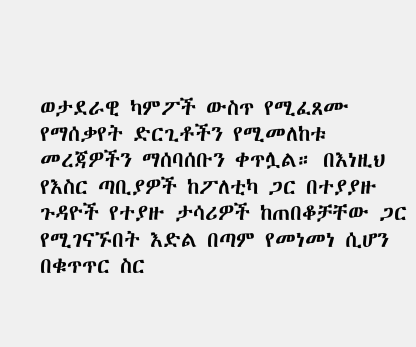ወታደራዊ ካምፖች ውስጥ የሚፈጸሙ የማሰቃየት ድርጊቶችን የሚመለከቱ መረጃዎችን ማሰባሰቡን ቀጥሏል። በእነዚህ የእስር ጣቢያዎች ከፖለቲካ ጋር በተያያዙ ጉዳዮች የተያዙ ታሳሪዎች ከጠበቆቻቸው ጋር የሚገናኙበት እድል በጣም የመነመነ ሲሆን በቁጥጥር ስር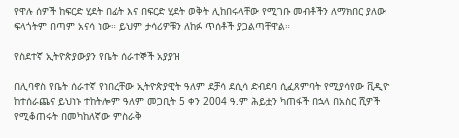የዋሉ ሰዎች ከፍርድ ሂደት በፊት እና በፍርድ ሂደት ወቅት ሊከበሩላቸው የሚገቡ መብቶችን ለማክበር ያለው ፍላጎትም በጣም አናሳ ነው። ይህም ታሳሪዎቹን ለከፉ ጥሰቶች ያጋልጣቸዋል።

የስደተኛ ኢትዮጵያውያን የቤት ሰራተኞች አያያዝ

በሊባኖስ የቤት ሰራተኛ የነበረቸው ኢትዮጵያዊት ዓለም ደቻሳ ደሲሳ ድብደባ ሲፈጸምባት የሚያሳየው ቪዲዮ ከተሰራጨና ይህነኑ ተከትሎም ዓለም መጋቢት 5 ቀን 2004 ዓ.ም ሕይቷን ካጠፋች በኋላ በአስር ሺዎች የሚቆጠሩት በመካከለኛው ምስራቅ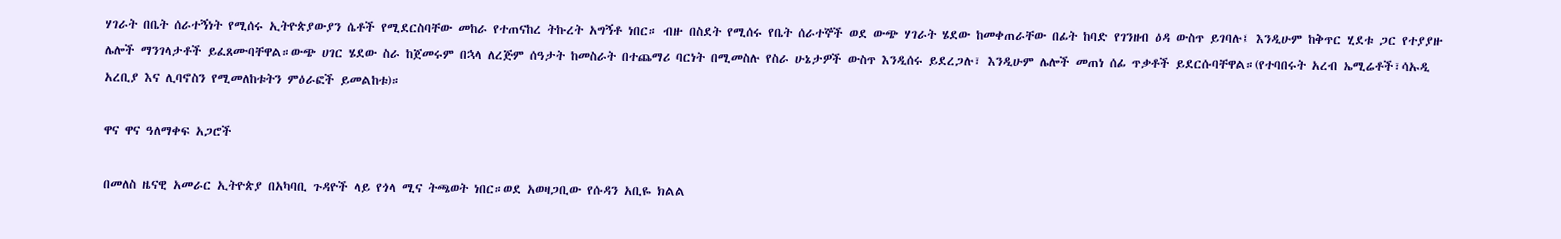ሃገራት በቤት ሰራተኝነት የሚሰሩ ኢትዮጵያውያን ሴቶች የሚደርስባቸው መከራ የተጠናከረ ትኩረት አግኝቶ ነበር። ብዙ በስደት የሚሰሩ የቤት ሰራተኞች ወደ ውጭ ሃገራት ሄደው ከመቀጠራቸው በፊት ከባድ የገንዘብ ዕዳ ውስጥ ይገባሉ፤ እንዲሁም ከቅጥር ሂደቱ ጋር የተያያዙ ሌሎች ማንገላታቶች ይፈጸሙባቸዋል።ውጭ ሀገር ሄደው ስራ ከጀመሩም በኋላ ለረጅም ሰዓታት ከመስራት በተጨማሪ ባርነት በሚመስሉ የስራ ሁኔታዎች ውስጥ እንዲሰሩ ይደረጋሉ፣ እንዲሁም ሌሎች መጠነ ሰፊ ጥቃቶች ይደርሱባቸዋል።(የተባበሩት አረብ ኤሚሬቶች፣ሳኡዲ አረቢያ እና ሊባኖስን የሚመለከቱትን ምዕራፎች ይመልከቱ)።

ዋና ዋና ዓለማቀፍ አጋሮች

በመለስ ዜናዊ አመራር ኢትዮጵያ በአካባቢ ጉዳዮች ላይ የጎላ ሚና ትጫወት ነበር።ወደ አወዛጋቢው የሱዳን አቢዬ ክልል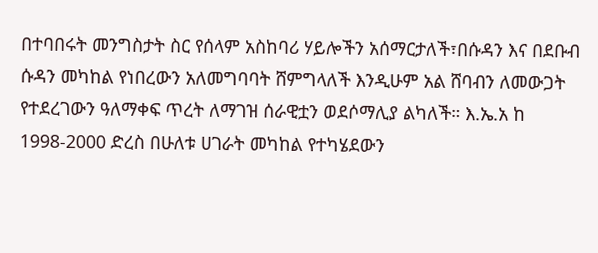በተባበሩት መንግስታት ስር የሰላም አስከባሪ ሃይሎችን አሰማርታለች፣በሱዳን እና በደቡብ ሱዳን መካከል የነበረውን አለመግባባት ሸምግላለች እንዲሁም አል ሸባብን ለመውጋት የተደረገውን ዓለማቀፍ ጥረት ለማገዝ ሰራዊቷን ወደሶማሊያ ልካለች። እ.ኤ.አ ከ 1998-2000 ድረስ በሁለቱ ሀገራት መካከል የተካሄደውን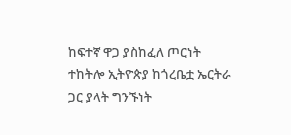ከፍተኛ ዋጋ ያስከፈለ ጦርነት ተከትሎ ኢትዮጵያ ከጎረቤቷ ኤርትራ ጋር ያላት ግንኙነት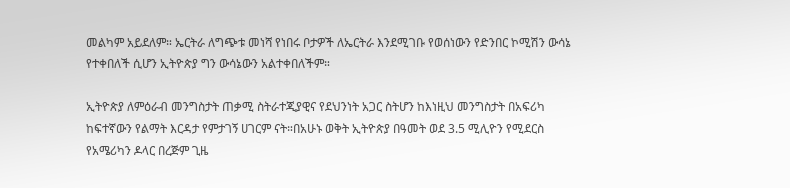መልካም አይደለም። ኤርትራ ለግጭቱ መነሻ የነበሩ ቦታዎች ለኤርትራ እንደሚገቡ የወሰነውን የድንበር ኮሚሽን ውሳኔ የተቀበለች ሲሆን ኢትዮጵያ ግን ውሳኔውን አልተቀበለችም።

ኢትዮጵያ ለምዕራብ መንግስታት ጠቃሚ ስትራተጂያዊና የደህንነት አጋር ስትሆን ከእነዚህ መንግስታት በአፍሪካ ከፍተኛውን የልማት እርዳታ የምታገኝ ሀገርም ናት።በአሁኑ ወቅት ኢትዮጵያ በዓመት ወደ 3.5 ሚሊዮን የሚደርስ የአሜሪካን ዶላር በረጅም ጊዜ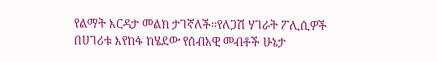የልማት እርዳታ መልክ ታገኛለች።የለጋሽ ሃገራት ፖሊሲዎች በሀገሪቱ እየከፋ ከሄደው የሰብአዊ መብቶች ሁኔታ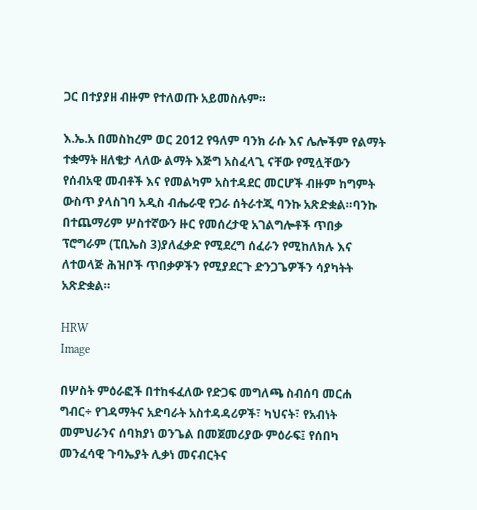ጋር በተያያዘ ብዙም የተለወጡ አይመስሉም።

እ.ኤ.አ በመስከረም ወር 2012 የዓለም ባንክ ራሱ እና ሌሎችም የልማት ተቋማት ዘለቄታ ላለው ልማት እጅግ አስፈላጊ ናቸው የሚሏቸውን የሰብአዊ መብቶች እና የመልካም አስተዳደር መርሆች ብዙም ከግምት ውስጥ ያላስገባ አዲስ ብሔራዊ የጋራ ሰትራተጂ ባንኩ አጽድቋል።ባንኩ በተጨማሪም ሦስተኛውን ዙር የመሰረታዊ አገልግሎቶች ጥበቃ ፕሮግራም (ፒቢኤስ 3)ያለፈቃድ የሚደረግ ሰፈራን የሚከለክሉ እና ለተወላጅ ሕዝቦች ጥበቃዎችን የሚያደርጉ ድንጋጌዎችን ሳያካትት አጽድቋል።

HRW
Image

በሦስት ምዕራፎች በተከፋፈለው የድጋፍ መግለጫ ስብሰባ መርሐ ግብር÷ የገዳማትና አድባራት አስተዳዳሪዎች፣ ካህናት፣ የአብነት መምህራንና ሰባክያነ ወንጌል በመጀመሪያው ምዕራፍ፤ የሰበካ መንፈሳዊ ጉባኤያት ሊቃነ መናብርትና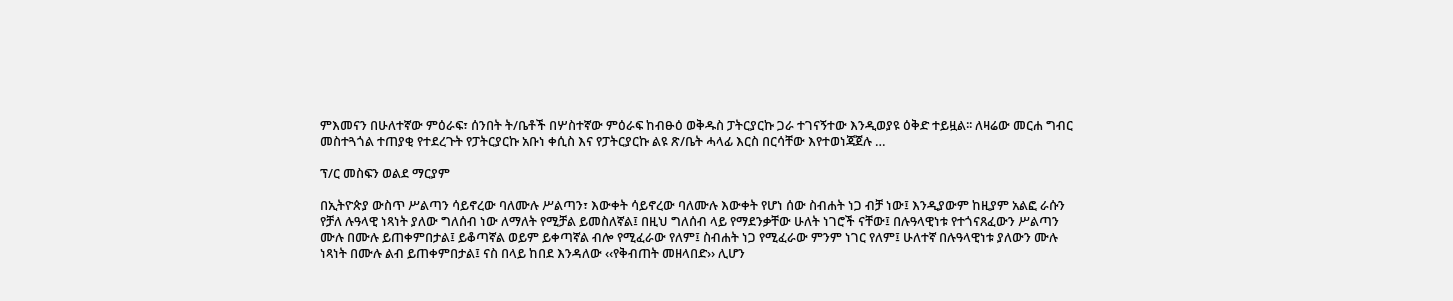ምእመናን በሁለተኛው ምዕራፍ፣ ሰንበት ት/ቤቶች በሦስተኛው ምዕራፍ ከብፁዕ ወቅዱስ ፓትርያርኩ ጋራ ተገናኝተው እንዲወያዩ ዕቅድ ተይዟል፡፡ ለዛሬው መርሐ ግብር መስተጓጎል ተጠያቂ የተደረጉት የፓትርያርኩ አቡነ ቀሲስ እና የፓትርያርኩ ልዩ ጽ/ቤት ሓላፊ እርስ በርሳቸው እየተወነጃጀሉ …

ፕ/ር መስፍን ወልደ ማርያም

በኢትዮጵያ ውስጥ ሥልጣን ሳይኖረው ባለሙሉ ሥልጣን፣ እውቀት ሳይኖረው ባለሙሉ እውቀት የሆነ ሰው ስብሐት ነጋ ብቻ ነው፤ እንዲያውም ከዚያም አልፎ ራሱን የቻለ ሉዓላዊ ነጻነት ያለው ግለሰብ ነው ለማለት የሚቻል ይመስለኛል፤ በዚህ ግለሰብ ላይ የማደንቃቸው ሁለት ነገሮች ናቸው፤ በሉዓላዊነቱ የተጎናጸፈውን ሥልጣን ሙሉ በሙሉ ይጠቀምበታል፤ ይቆጣኛል ወይም ይቀጣኛል ብሎ የሚፈራው የለም፤ ስብሐት ነጋ የሚፈራው ምንም ነገር የለም፤ ሁለተኛ በሉዓላዊነቱ ያለውን ሙሉ ነጻነት በሙሉ ልብ ይጠቀምበታል፤ ናስ በላይ ከበደ እንዳለው ‹‹የቅብጠት መዘላበድ›› ሊሆን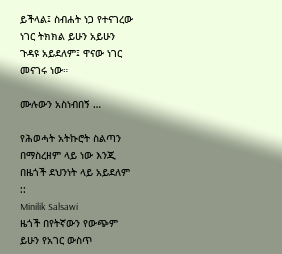ይችላል፤ ስብሐት ነጋ የተናገረው ነገር ትክክል ይሁን አይሁን ጉዳዩ አይደለም፤ ዋናው ነገር መናገሩ ነው።

ሙሉውን አስነብበኝ …

የሕወሓት አትኩሮት ስልጣን በማስረዘም ላይ ነው እንጂ በዜጎች ደህንነት ላይ አይደለም ::
Minilik Salsawi
ዜጎች በየትኛውን የውጭም ይሁን የአገር ውስጥ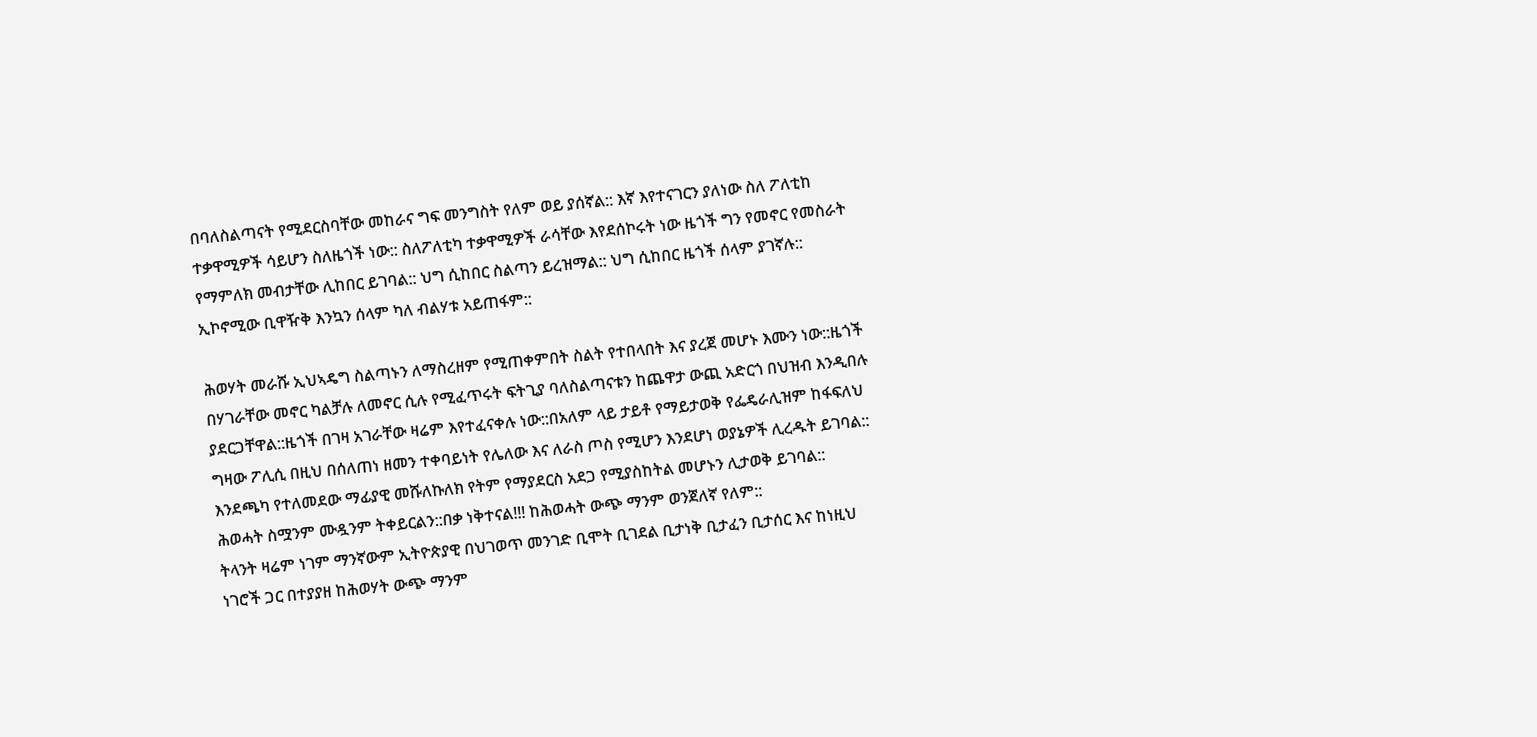በባለስልጣናት የሚደርስባቸው መከራና ግፍ መንግስት የለም ወይ ያሰኛል:: እኛ እየተናገርን ያለነው ስለ ፖለቲከ ተቃዋሚዎች ሳይሆን ስለዜጎች ነው:: ስለፖለቲካ ተቃዋሚዎች ራሳቸው እየደሰኮሩት ነው ዜጎች ግን የመኖር የመስራት የማምለክ መብታቸው ሊከበር ይገባል:: ህግ ሲከበር ስልጣን ይረዝማል:: ህግ ሲከበር ዜጎች ሰላም ያገኛሉ:: ኢኮኖሚው ቢዋዥቅ እንኳን ሰላም ካለ ብልሃቱ አይጠፋም::

ሕወሃት መራሹ ኢህኣዴግ ስልጣኑን ለማስረዘም የሚጠቀምበት ስልት የተበላበት እና ያረጀ መሆኑ እሙን ነው::ዜጎች በሃገራቸው መኖር ካልቻሉ ለመኖር ሲሉ የሚፈጥሩት ፍትጊያ ባለስልጣናቱን ከጨዋታ ውጪ አድርጎ በህዝብ እንዲበሉ ያደርጋቸዋል::ዜጎች በገዛ አገራቸው ዛሬም እየተፈናቀሉ ነው::በአለም ላይ ታይቶ የማይታወቅ የፌዴራሊዝም ከፋፍለህ ግዛው ፖሊሲ በዚህ በሰለጠነ ዘመን ተቀባይነት የሌለው እና ለራስ ጦስ የሚሆን እንደሆነ ወያኔዎች ሊረዱት ይገባል:: እንደጫካ የተለመደው ማፊያዊ መሹለኩለክ የትም የማያደርስ አደጋ የሚያስከትል መሆኑን ሊታወቅ ይገባል::
ሕወሓት ስሟንም ሙዷንም ትቀይርልን::በቃ ነቅተናል!!! ከሕወሓት ውጭ ማንም ወንጀለኛ የለም::
ትላንት ዛሬም ነገም ማንኛውም ኢትዮጵያዊ በህገወጥ መንገድ ቢሞት ቢገደል ቢታነቅ ቢታፈን ቢታሰር እና ከነዚህ ነገሮች ጋር በተያያዘ ከሕወሃት ውጭ ማንም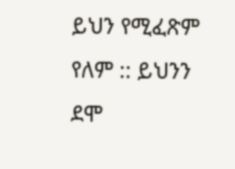ይህን የሚፈጽም የለም :: ይህንን ደሞ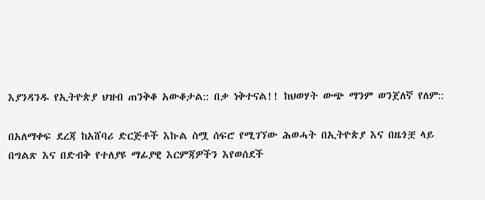እያንዳንዱ የኢትዮጵያ ህዝብ ጠንቅቆ አውቆታል:: በቃ ነቅተናል!! ከህወሃት ውጭ ማንም ወንጀለኛ የለም::

በአለማቀፍ ደረጃ ከአሸባሪ ድርጅቶች እኩል ስሟ ሰፍሮ የሚገኘው ሕወሓት በኢትዮጵያ እና በዜጎቿ ላይ በግልጽ እና በድብቅ የተለያዩ ማፊያዊ እርምጃዎችን እየወሰደች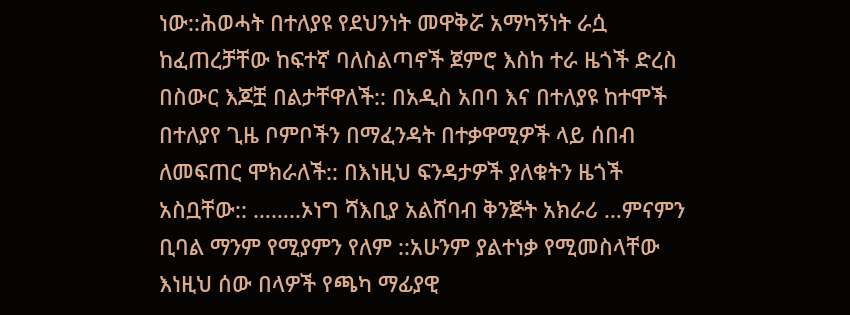ነው::ሕወሓት በተለያዩ የደህንነት መዋቅሯ አማካኝነት ራሷ ከፈጠረቻቸው ከፍተኛ ባለስልጣኖች ጀምሮ እስከ ተራ ዜጎች ድረስ በስውር እጆቿ በልታቸዋለች:: በአዲስ አበባ እና በተለያዩ ከተሞች በተለያየ ጊዜ ቦምቦችን በማፈንዳት በተቃዋሚዎች ላይ ሰበብ ለመፍጠር ሞክራለች:: በእነዚህ ፍንዳታዎች ያለቁትን ዜጎች አስቧቸው:: ……..ኦነግ ሻእቢያ አልሸባብ ቅንጅት አክራሪ …ምናምን ቢባል ማንም የሚያምን የለም ::አሁንም ያልተነቃ የሚመስላቸው እነዚህ ሰው በላዎች የጫካ ማፊያዊ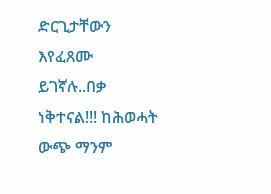ድርጊታቸውን እየፈጸሙ ይገኛሉ..በቃ ነቅተናል!!! ከሕወሓት ውጭ ማንም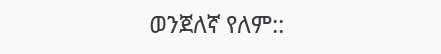ወንጀለኛ የለም::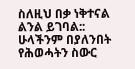ስለዚህ በቃ ነቅተናል ልንል ይገባል:: ሁላችንም በያለንበት የሕወሓትን ስውር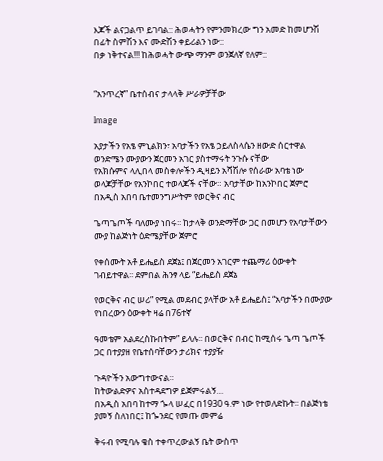እጆች ልናጋልጥ ይገባል:: ሕወሓትን የምንመክረው ግን አመድ ከመሆንሽ በፊት ስምሽን እና ሙድሽን ቀይሪልን ነው::
በቃ ነቅተናል!!! ከሕወሓት ውጭ ማንም ወንጀለኛ የለም::


“አንጥረኛ” ቤተሰብና ታላላቅ ሥራዎቻቸው

Image

አያታችን የአፄ ምኒልክን፣ አባታችን የአፄ ኃይለስላሴን ዘውድ ሰርተዋል
ወንድሜን ሙያውን ጀርመን አገር ያስተማሩት ንጉሱ ናቸው
የአክሱምና ላሊበላ መስቀሎችን ዲዛይን አሻሽሎ የሰራው አባቴ ነው
ወላጆቻቸው የአንኮበር ተወላጆች ናቸው። አባታቸው ከአንኮበር ጀምሮ በአዲስ አበባ ቤተመንግሥትም የወርቅና ብር

ጌጣጌጦች ባለሙያ ነበሩ፡፡ ከታላቅ ወንድማቸው ጋር በመሆን የአባታቸውን ሙያ ከልጅነት ዕድሜያቸው ጀምሮ

የቀሰሙት አቶ ይሔይስ ደጀኔ፤ በጀርመን አገርም ተጨማሪ ዕውቀት ገብይተዋል፡፡ ደምበል ሕንፃ ላይ “ይሔይስ ደጀኔ

የወርቅና ብር ሠሪ” የሚል መደብር ያላቸው አቶ ይሔይስ፤ “አባታችን በሙያው የነበረውን ዕውቀት ዛሬ በ76ተኛ

ዓመቴም አልደረስኩበትም” ይላሉ፡፡ በወርቅና በብር ከሚሰሩ ጌጣ ጌጦች ጋር በተያያዘ የቤተሰባቸውን ታሪክና ተያያዥ

ጉዳዮችን አውግተውናል።
ከትውልድዎና አስተዳደግዎ ይጀምሩልኝ…
በአዲስ አበባ ከተማ ጐላ ሠፈር በ1930 ዓ.ም ነው የተወለድኩት፡፡ በልጅነቴ ያመኝ ስለነበር፤ ከጐንደር የመጡ መምሬ

ቅሩብ የሚባሉ ቄስ ተቀጥረውልኝ ቤት ውስጥ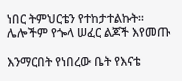ነበር ትምህርቴን የተከታተልኩት፡፡ ሌሎችም የጐላ ሠፈር ልጆች እየመጡ

እንማርበት የነበረው ቤት የእናቴ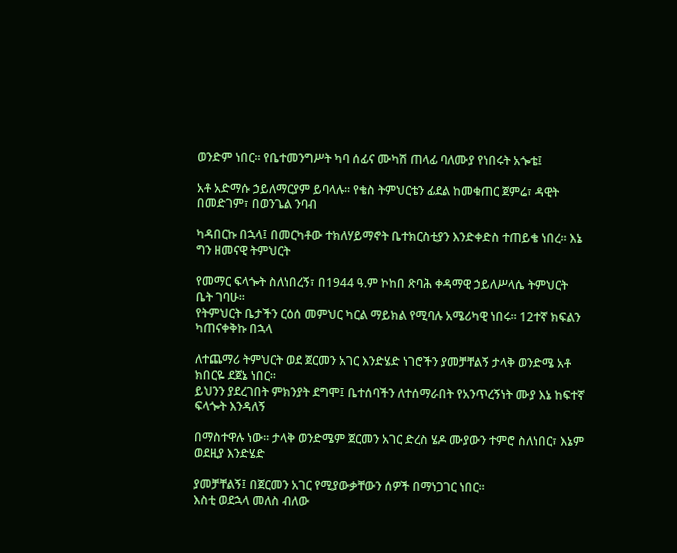ወንድም ነበር፡፡ የቤተመንግሥት ካባ ሰፊና ሙካሽ ጠላፊ ባለሙያ የነበሩት አጐቴ፤

አቶ አድማሱ ኃይለማርያም ይባላሉ፡፡ የቄስ ትምህርቴን ፊደል ከመቁጠር ጀምሬ፣ ዳዊት በመድገም፣ በወንጌል ንባብ

ካዳበርኩ በኋላ፤ በመርካቶው ተክለሃይማኖት ቤተክርስቲያን እንድቀድስ ተጠይቄ ነበረ፡፡ እኔ ግን ዘመናዊ ትምህርት

የመማር ፍላጐት ስለነበረኝ፣ በ1944 ዓ.ም ኮከበ ጽባሕ ቀዳማዊ ኃይለሥላሴ ትምህርት ቤት ገባሁ፡፡
የትምህርት ቤታችን ርዕሰ መምህር ካርል ማይክል የሚባሉ አሜሪካዊ ነበሩ፡፡ 12ተኛ ክፍልን ካጠናቀቅኩ በኋላ

ለተጨማሪ ትምህርት ወደ ጀርመን አገር እንድሄድ ነገሮችን ያመቻቸልኝ ታላቅ ወንድሜ አቶ ክበርዬ ደጀኔ ነበር፡፡
ይህንን ያደረገበት ምክንያት ደግሞ፤ ቤተሰባችን ለተሰማራበት የአንጥረኝነት ሙያ እኔ ከፍተኛ ፍላጐት እንዳለኝ

በማስተዋሉ ነው፡፡ ታላቅ ወንድሜም ጀርመን አገር ድረስ ሄዶ ሙያውን ተምሮ ስለነበር፣ እኔም ወደዚያ እንድሄድ

ያመቻቸልኝ፤ በጀርመን አገር የሚያውቃቸውን ሰዎች በማነጋገር ነበር፡፡
እስቲ ወደኋላ መለስ ብለው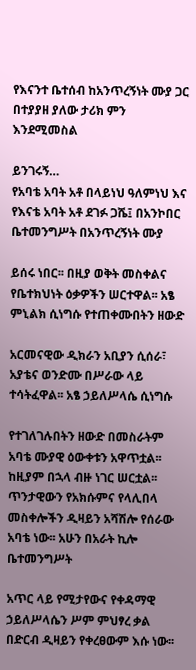የእናንተ ቤተሰብ ከአንጥረኝነት ሙያ ጋር በተያያዘ ያለው ታሪክ ምን እንደሚመስል

ይንገሩኝ…
የአባቴ አባት አቶ በላይነህ ዓለምነህ እና የእናቴ አባት አቶ ደገፉ ጋሼ፤ በአንኮበር ቤተመንግሥት በአንጥረኝነት ሙያ

ይሰሩ ነበር፡፡ በዚያ ወቅት መስቀልና የቤተክህነት ዕቃዎችን ሠርተዋል፡፡ አፄ ምኒልክ ሲነግሱ የተጠቀሙበትን ዘውድ

አርመናዊው ዲክራን አቢያን ሲሰራ፣ አያቴና ወንድሙ በሥራው ላይ ተሳትፈዋል፡፡ አፄ ኃይለሥላሴ ሲነግሱ

የተገለገሉበትን ዘውድ በመስራትም አባቴ ሙያዊ ዕውቀቱን አዋጥቷል፡፡ ከዚያም በኋላ ብዙ ነገር ሠርቷል፡፡
ጥንታዊውን የአክሱምና የላሊበላ መስቀሎችን ዲዛይን አሻሽሎ የሰራው አባቴ ነው፡፡ አሁን በአራት ኪሎ ቤተመንግሥት

አጥር ላይ የሚታየውና የቀዳማዊ ኃይለሥላሴን ሥም ምህፃረ ቃል በድርብ ዲዛይን የቀረፀውም እሱ ነው፡፡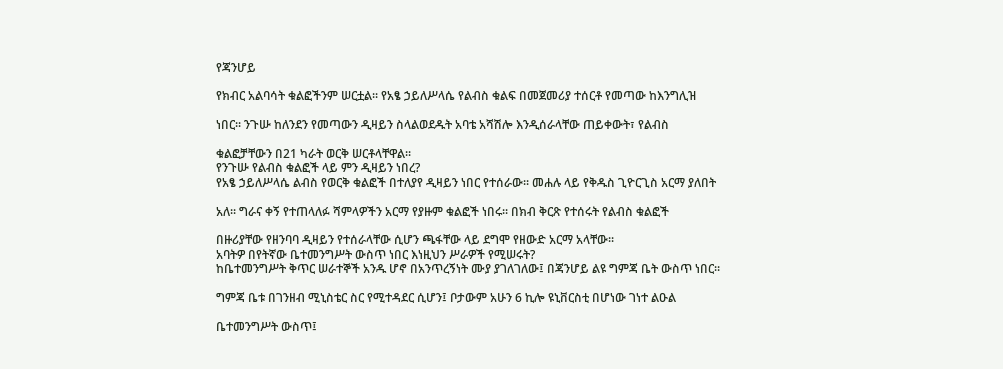የጃንሆይ

የክብር አልባሳት ቁልፎችንም ሠርቷል፡፡ የአፄ ኃይለሥላሴ የልብስ ቁልፍ በመጀመሪያ ተሰርቶ የመጣው ከእንግሊዝ

ነበር፡፡ ንጉሡ ከለንደን የመጣውን ዲዛይን ስላልወደዱት አባቴ አሻሽሎ እንዲሰራላቸው ጠይቀውት፣ የልብስ

ቁልፎቻቸውን በ21 ካራት ወርቅ ሠርቶላቸዋል፡፡
የንጉሡ የልብስ ቁልፎች ላይ ምን ዲዛይን ነበረ?
የአፄ ኃይለሥላሴ ልብስ የወርቅ ቁልፎች በተለያየ ዲዛይን ነበር የተሰራው፡፡ መሐሉ ላይ የቅዱስ ጊዮርጊስ አርማ ያለበት

አለ፡፡ ግራና ቀኝ የተጠላለፉ ሻምላዎችን አርማ የያዙም ቁልፎች ነበሩ፡፡ በክብ ቅርጽ የተሰሩት የልብስ ቁልፎች

በዙሪያቸው የዘንባባ ዲዛይን የተሰራላቸው ሲሆን ጫፋቸው ላይ ደግሞ የዘውድ አርማ አላቸው፡፡
አባትዎ በየትኛው ቤተመንግሥት ውስጥ ነበር እነዚህን ሥራዎች የሚሠሩት?
ከቤተመንግሥት ቅጥር ሠራተኞች አንዱ ሆኖ በአንጥረኝነት ሙያ ያገለገለው፤ በጃንሆይ ልዩ ግምጃ ቤት ውስጥ ነበር፡፡

ግምጃ ቤቱ በገንዘብ ሚኒስቴር ስር የሚተዳደር ሲሆን፤ ቦታውም አሁን 6 ኪሎ ዩኒቨርስቲ በሆነው ገነተ ልዑል

ቤተመንግሥት ውስጥ፤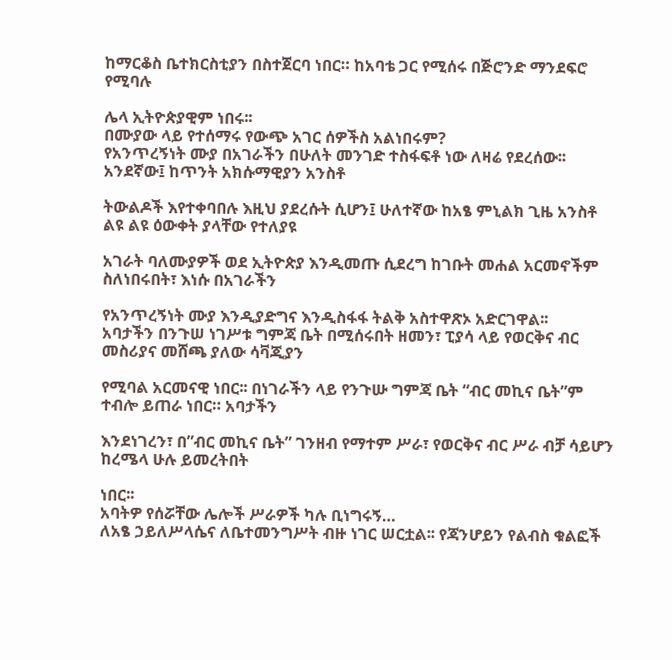ከማርቆስ ቤተክርስቲያን በስተጀርባ ነበር። ከአባቴ ጋር የሚሰሩ በጅሮንድ ማንደፍሮ የሚባሉ

ሌላ ኢትዮጵያዊም ነበሩ፡፡
በሙያው ላይ የተሰማሩ የውጭ አገር ሰዎችስ አልነበሩም?
የአንጥረኝነት ሙያ በአገራችን በሁለት መንገድ ተስፋፍቶ ነው ለዛሬ የደረሰው፡፡ አንደኛው፤ ከጥንት አክሱማዊያን አንስቶ

ትውልዶች እየተቀባበሉ እዚህ ያደረሱት ሲሆን፤ ሁለተኛው ከአፄ ምኒልክ ጊዜ አንስቶ ልዩ ልዩ ዕውቀት ያላቸው የተለያዩ

አገራት ባለሙያዎች ወደ ኢትዮጵያ እንዲመጡ ሲደረግ ከገቡት መሐል አርመኖችም ስለነበሩበት፣ እነሱ በአገራችን

የአንጥረኝነት ሙያ እንዲያድግና እንዲስፋፋ ትልቅ አስተዋጽኦ አድርገዋል፡፡
አባታችን በንጉሠ ነገሥቱ ግምጃ ቤት በሚሰሩበት ዘመን፣ ፒያሳ ላይ የወርቅና ብር መስሪያና መሸጫ ያለው ሳቫጂያን

የሚባል አርመናዊ ነበር፡፡ በነገራችን ላይ የንጉሡ ግምጃ ቤት “ብር መኪና ቤት”ም ተብሎ ይጠራ ነበር። አባታችን

እንደነገረን፣ በ”ብር መኪና ቤት” ገንዘብ የማተም ሥራ፣ የወርቅና ብር ሥራ ብቻ ሳይሆን ከረሜላ ሁሉ ይመረትበት

ነበር፡፡
አባትዎ የሰሯቸው ሌሎች ሥራዎች ካሉ ቢነግሩኝ…
ለአፄ ኃይለሥላሴና ለቤተመንግሥት ብዙ ነገር ሠርቷል፡፡ የጃንሆይን የልብስ ቁልፎች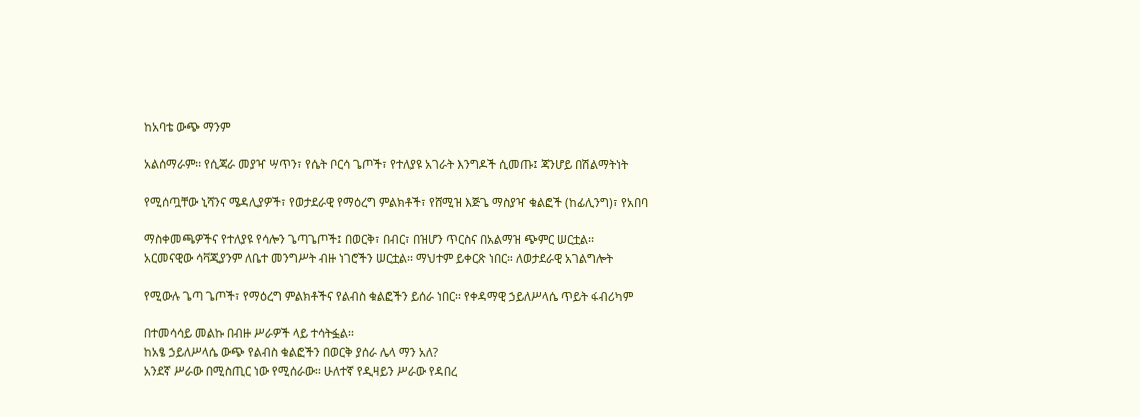ከአባቴ ውጭ ማንም

አልሰማራም፡፡ የሲጃራ መያዣ ሣጥን፣ የሴት ቦርሳ ጌጦች፣ የተለያዩ አገራት እንግዶች ሲመጡ፤ ጃንሆይ በሽልማትነት

የሚሰጧቸው ኒሻንና ሜዳሊያዎች፣ የወታደራዊ የማዕረግ ምልክቶች፣ የሸሚዝ እጅጌ ማስያዣ ቁልፎች (ከፊሊንግ)፣ የአበባ

ማስቀመጫዎችና የተለያዩ የሳሎን ጌጣጌጦች፤ በወርቅ፣ በብር፣ በዝሆን ጥርስና በአልማዝ ጭምር ሠርቷል፡፡
አርመናዊው ሳቫጂያንም ለቤተ መንግሥት ብዙ ነገሮችን ሠርቷል፡፡ ማህተም ይቀርጽ ነበር። ለወታደራዊ አገልግሎት

የሚውሉ ጌጣ ጌጦች፣ የማዕረግ ምልክቶችና የልብስ ቁልፎችን ይሰራ ነበር፡፡ የቀዳማዊ ኃይለሥላሴ ጥይት ፋብሪካም

በተመሳሳይ መልኩ በብዙ ሥራዎች ላይ ተሳትፏል፡፡
ከአፄ ኃይለሥላሴ ውጭ የልብስ ቁልፎችን በወርቅ ያሰራ ሌላ ማን አለ?
አንደኛ ሥራው በሚስጢር ነው የሚሰራው፡፡ ሁለተኛ የዲዛይን ሥራው የዳበረ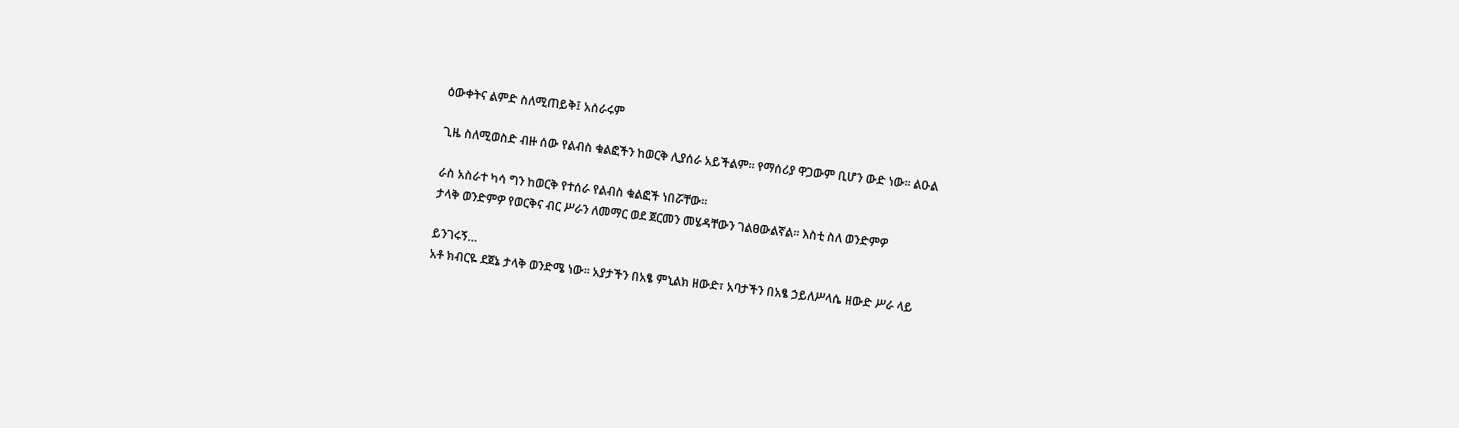ዕውቀትና ልምድ ስለሚጠይቅ፤ አሰራሩም

ጊዜ ስለሚወስድ ብዙ ሰው የልብስ ቁልፎችን ከወርቅ ሊያሰራ አይችልም። የማሰሪያ ዋጋውም ቢሆን ውድ ነው፡፡ ልዑል

ራስ አስራተ ካሳ ግን ከወርቅ የተሰራ የልብስ ቁልፎች ነበሯቸው፡፡
ታላቅ ወንድምዎ የወርቅና ብር ሥራን ለመማር ወደ ጀርመን መሄዳቸውን ገልፀውልኛል፡፡ እስቲ ስለ ወንድምዎ

ይንገሩኝ…
አቶ ክብርዬ ደጀኔ ታላቅ ወንድሜ ነው፡፡ አያታችን በአፄ ምኒልክ ዘውድ፣ አባታችን በአፄ ኃይለሥላሴ ዘውድ ሥራ ላይ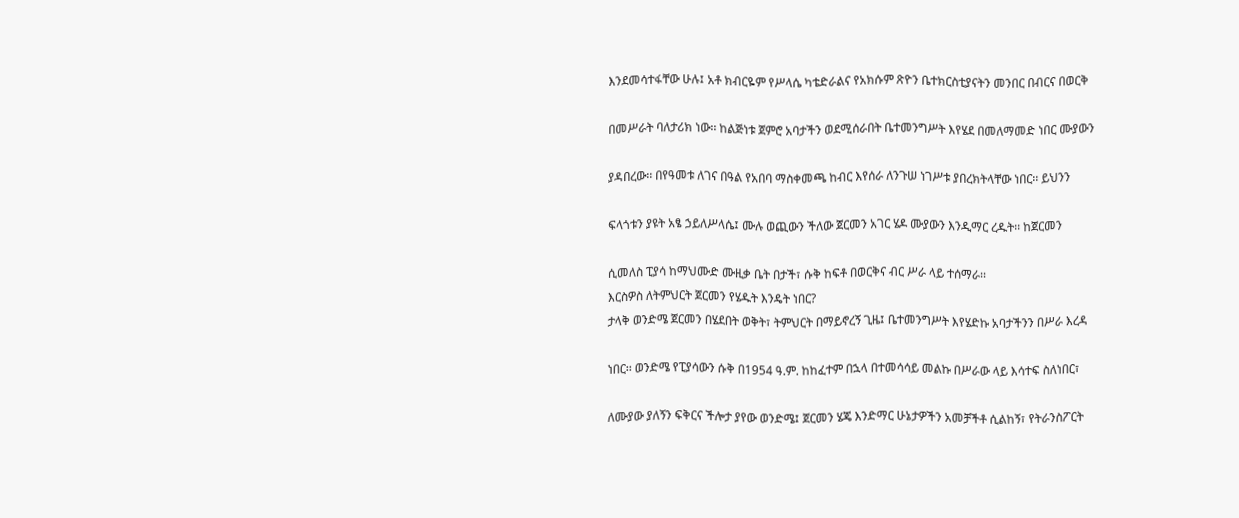እንደመሳተፋቸው ሁሉ፤ አቶ ክብርዬም የሥላሴ ካቴድራልና የአክሱም ጽዮን ቤተክርስቲያናትን መንበር በብርና በወርቅ

በመሥራት ባለታሪክ ነው፡፡ ከልጅነቱ ጀምሮ አባታችን ወደሚሰራበት ቤተመንግሥት እየሄደ በመለማመድ ነበር ሙያውን

ያዳበረው፡፡ በየዓመቱ ለገና በዓል የአበባ ማስቀመጫ ከብር እየሰራ ለንጉሠ ነገሥቱ ያበረክትላቸው ነበር፡፡ ይህንን

ፍላጎቱን ያዩት አፄ ኃይለሥላሴ፤ ሙሉ ወጪውን ችለው ጀርመን አገር ሄዶ ሙያውን እንዲማር ረዱት፡፡ ከጀርመን

ሲመለስ ፒያሳ ከማህሙድ ሙዚቃ ቤት በታች፣ ሱቅ ከፍቶ በወርቅና ብር ሥራ ላይ ተሰማራ፡፡
እርስዎስ ለትምህርት ጀርመን የሄዱት እንዴት ነበር?
ታላቅ ወንድሜ ጀርመን በሄደበት ወቅት፣ ትምህርት በማይኖረኝ ጊዜ፤ ቤተመንግሥት እየሄድኩ አባታችንን በሥራ እረዳ

ነበር፡፡ ወንድሜ የፒያሳውን ሱቅ በ1954 ዓ.ም. ከከፈተም በኋላ በተመሳሳይ መልኩ በሥራው ላይ እሳተፍ ስለነበር፣

ለሙያው ያለኝን ፍቅርና ችሎታ ያየው ወንድሜ፤ ጀርመን ሄጄ እንድማር ሁኔታዎችን አመቻችቶ ሲልከኝ፣ የትራንስፖርት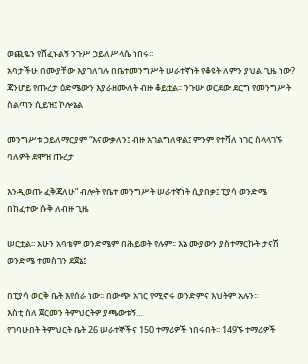ወጪዬን የሸፈኑልኝ ንጉሥ ኃይለሥላሴ ነበሩ፡፡
አባታችሁ በሙያቸው እያገለገሉ በቤተመንግሥት ሠራተኛነት የቆዩት ለምን ያህል ጊዜ ነው?
ጃንሆይ የጡረታ ዕድሜውን እያራዘሙለት ብዙ ቆይቷል፡፡ ንጉሡ ወርደው ደርግ የመንግሥት ስልጣን ሲይዝ፤ ኮሎኔል

መንግሥቱ ኃይለማርያም “እናውቃለን፤ ብዙ አገልግለዋል፤ ምንም የተሻለ ነገር ስላላገኙ ባለዎት ደሞዝ ጡረታ

እንዲወጡ ፈቅጃለሁ” ብሎት የቤተ መንግሥት ሠራተኛነት ሲያበቃ፤ ፒያሳ ወንድሜ በከፈተው ሱቅ ለብዙ ጊዜ

ሠርቷል፡፡ አሁን አባቴም ወንድሜም በሕይወት የሉም፡፡ እኔ ሙያውን ያስተማርኩት ታናሽ ወንድሜ ተመስገን ደጀኔ፤

በፒያሳ ወርቅ ቤት እየሰራ ነው፡፡ በውጭ አገር የሚኖሩ ወንድምና እህትም አሉን፡፡
እስቲ ስለ ጀርመን ትምህርትዎ ያጫውቱኝ…
የገባሁበት ትምህርት ቤት 26 ሠራተኞችና 150 ተማሪዎች ነበሩበት፡፡ 149ኙ ተማሪዎች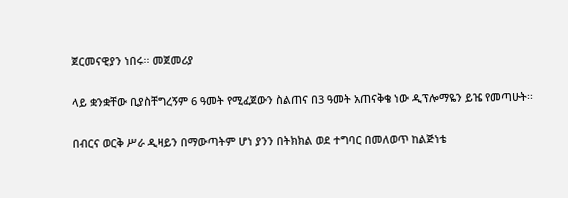ጀርመናዊያን ነበሩ፡፡ መጀመሪያ

ላይ ቋንቋቸው ቢያስቸግረኝም 6 ዓመት የሚፈጀውን ስልጠና በ3 ዓመት አጠናቅቄ ነው ዲፕሎማዬን ይዤ የመጣሁት፡፡

በብርና ወርቅ ሥራ ዲዛይን በማውጣትም ሆነ ያንን በትክክል ወደ ተግባር በመለወጥ ከልጅነቴ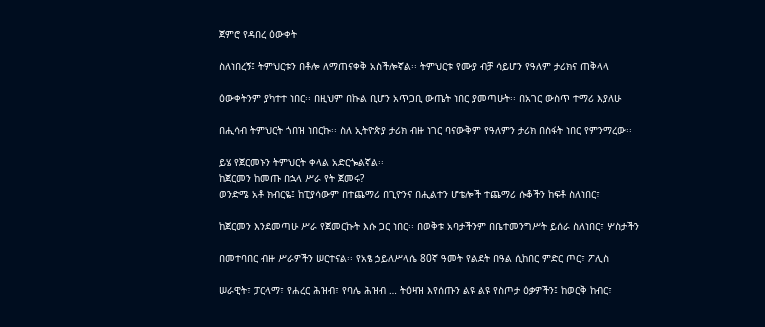ጀምሮ የዳበረ ዕውቀት

ስለነበረኝ፤ ትምህርቱን በቶሎ ለማጠናቀቅ አስችሎኛል፡፡ ትምህርቱ የሙያ ብቻ ሳይሆን የዓለም ታሪክና ጠቅላላ

ዕውቀትንም ያካተተ ነበር፡፡ በዚህም በኩል ቢሆን አጥጋቢ ውጤት ነበር ያመጣሁት፡፡ በአገር ውስጥ ተማሪ እያለሁ

በሒሳብ ትምህርት ጎበዝ ነበርኩ፡፡ ስለ ኢትዮጵያ ታሪክ ብዙ ነገር ባናውቅም የዓለምን ታሪክ በስፋት ነበር የምንማረው፡፡

ይሄ የጀርመኑን ትምህርት ቀላል አድርጐልኛል፡፡
ከጀርመን ከመጡ በኋላ ሥራ የት ጀመሩ?
ወንድሜ አቶ ክብርዬ፤ ከፒያሳውም በተጨማሪ በጊዮንና በሒልተን ሆቴሎች ተጨማሪ ሱቆችን ከፍቶ ስለነበር፣

ከጀርመን እንደመጣሁ ሥራ የጀመርኩት እሱ ጋር ነበር፡፡ በወቅቱ አባታችንም በቤተመንግሥት ይሰራ ስለነበር፣ ሦስታችን

በመተባበር ብዙ ሥራዎችን ሠርተናል፡፡ የአፄ ኃይለሥላሴ 80ኛ ዓመት የልደት በዓል ሲከበር ምድር ጦር፣ ፖሊስ

ሠራዊት፣ ፓርላማ፣ የሐረር ሕዝብ፣ የባሌ ሕዝብ … ትዕዛዝ እየሰጡን ልዩ ልዩ የስጦታ ዕቃዎችን፤ ከወርቅ ከብር፣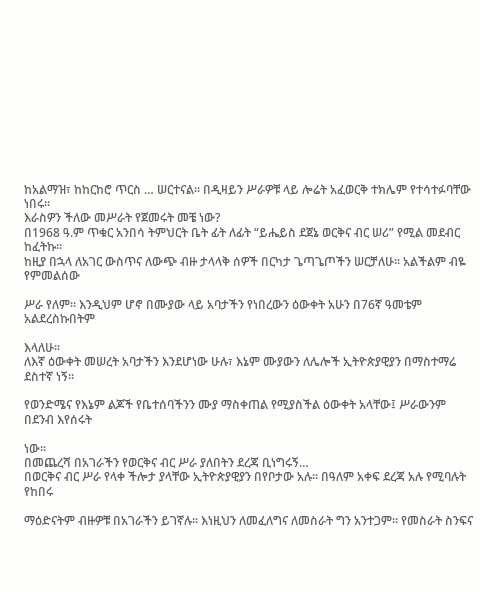ከአልማዝ፣ ከከርከሮ ጥርስ … ሠርተናል። በዲዛይን ሥራዎቹ ላይ ሎሬት አፈወርቅ ተክሌም የተሳተፉባቸው ነበሩ።
እራስዎን ችለው መሥራት የጀመሩት መቼ ነው?
በ1968 ዓ.ም ጥቁር አንበሳ ትምህርት ቤት ፊት ለፊት “ይሔይስ ደጀኔ ወርቅና ብር ሠሪ” የሚል መደብር ከፈትኩ፡፡
ከዚያ በኋላ ለአገር ውስጥና ለውጭ ብዙ ታላላቅ ሰዎች በርካታ ጌጣጌጦችን ሠርቻለሁ፡፡ አልችልም ብዬ የምመልሰው

ሥራ የለም፡፡ እንዲህም ሆኖ በሙያው ላይ አባታችን የነበረውን ዕውቀት አሁን በ76ኛ ዓመቴም አልደረስኩበትም

እላለሁ፡፡
ለእኛ ዕውቀት መሠረት አባታችን እንደሆነው ሁሉ፣ እኔም ሙያውን ለሌሎች ኢትዮጵያዊያን በማስተማሬ ደስተኛ ነኝ፡፡

የወንድሜና የእኔም ልጆች የቤተሰባችንን ሙያ ማስቀጠል የሚያስችል ዕውቀት አላቸው፤ ሥራውንም በደንብ እየሰሩት

ነው፡፡
በመጨረሻ በአገራችን የወርቅና ብር ሥራ ያለበትን ደረጃ ቢነግሩኝ…
በወርቅና ብር ሥራ የላቀ ችሎታ ያላቸው ኢትዮጵያዊያን በየቦታው አሉ፡፡ በዓለም አቀፍ ደረጃ አሉ የሚባሉት የከበሩ

ማዕድናትም ብዙዎቹ በአገራችን ይገኛሉ፡፡ እነዚህን ለመፈለግና ለመስራት ግን አንተጋም። የመስራት ስንፍና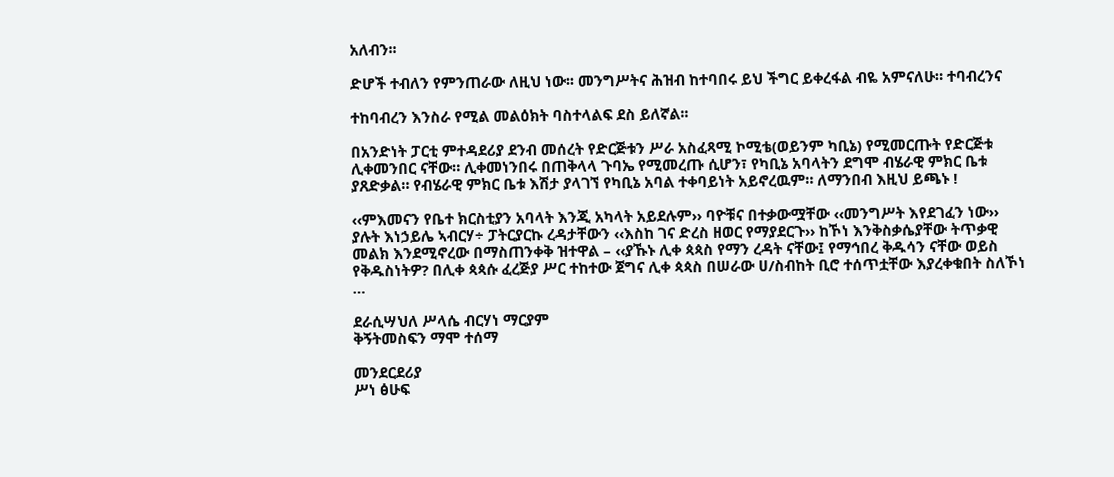አለብን፡፡

ድሆች ተብለን የምንጠራው ለዚህ ነው፡፡ መንግሥትና ሕዝብ ከተባበሩ ይህ ችግር ይቀረፋል ብዬ አምናለሁ። ተባብረንና

ተከባብረን እንስራ የሚል መልዕክት ባስተላልፍ ደስ ይለኛል፡፡

በአንድነት ፓርቲ ምተዳደሪያ ደንብ መሰረት የድርጅቱን ሥራ አስፈጻሚ ኮሚቴ(ወይንም ካቢኔ) የሚመርጡት የድርጅቱ ሊቀመንበር ናቸው። ሊቀመነንበሩ በጠቅላላ ጉባኤ የሚመረጡ ሲሆን፣ የካቢኔ አባላትን ደግሞ ብሄራዊ ምክር ቤቱ ያጸድቃል። የብሄራዊ ምክር ቤቱ እሽታ ያላገኘ የካቢኔ አባል ተቀባይነት አይኖረዉም። ለማንበብ እዚህ ይጫኑ !

‹‹ምእመናን የቤተ ክርስቲያን አባላት እንጂ አካላት አይደሉም›› ባዮቹና በተቃውሟቸው ‹‹መንግሥት እየደገፈን ነው›› ያሉት እነኃይሌ ኣብርሃ÷ ፓትርያርኩ ረዳታቸውን ‹‹እስከ ገና ድረስ ዘወር የማያደርጉ›› ከኾነ እንቅስቃሴያቸው ትጥቃዊ መልክ እንደሚኖረው በማስጠንቀቅ ዝተዋል – ‹‹ያኹኑ ሊቀ ጳጳስ የማን ረዳት ናቸው፤ የማኅበረ ቅዱሳን ናቸው ወይስ የቅዱስነትዎ? በሊቀ ጳጳሱ ፈረጅያ ሥር ተከተው ጀግና ሊቀ ጳጳስ በሠራው ሀ/ስብከት ቢሮ ተሰጥቷቸው እያረቀቁበት ስለኾነ …

ደራሲሣህለ ሥላሴ ብርሃነ ማርያም
ቅኝትመስፍን ማሞ ተሰማ

መንደርደሪያ
ሥነ ፅሁፍ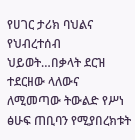የሀገር ታሪክ ባህልና የህብረተሰብ ህይወት…በቃላት ደርዝ ተደርዘው ላለውና ለሚመጣው ትውልድ የሥነ ፅሁፍ ጠቢባን የሚያበረክቱት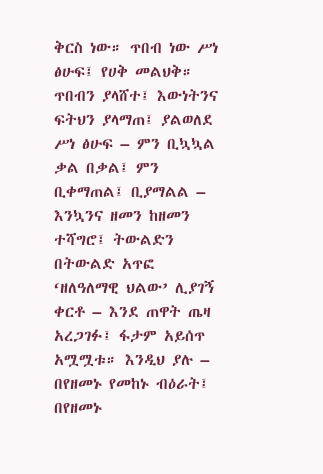ቅርስ ነው። ጥበብ ነው ሥነ ፅሁፍ፤ የሀቅ መልህቅ። ጥበብን ያላሸተ፤ እውነትንና ፍትህን ያላማጠ፤ ያልወለደ ሥነ ፅሁፍ – ምን ቢኳኳል ቃል በቃል፤ ምን ቢቀማጠል፤ ቢያማልል –  እንኳንና ዘመን ከዘመን ተሻግሮ፤ ትውልድን በትውልድ አጥፎ ‘ዘለዓለማዊ ህልው’ ሊያገኝ ቀርቶ – እንደ ጠዋት ጤዛ አረጋገፉ፤ ፋታም አይሰጥ አሟሟቱ። እንዲህ ያሉ – በየዘመኑ የመከኑ ብዕራት፤ በየዘመኑ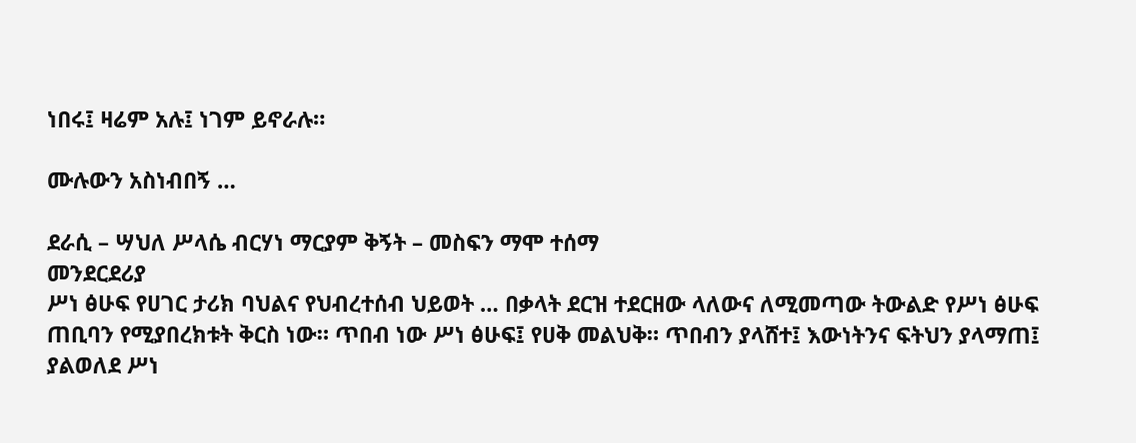ነበሩ፤ ዛሬም አሉ፤ ነገም ይኖራሉ።

ሙሉውን አስነብበኝ …

ደራሲ – ሣህለ ሥላሴ ብርሃነ ማርያም ቅኝት – መስፍን ማሞ ተሰማ
መንደርደሪያ
ሥነ ፅሁፍ የሀገር ታሪክ ባህልና የህብረተሰብ ህይወት … በቃላት ደርዝ ተደርዘው ላለውና ለሚመጣው ትውልድ የሥነ ፅሁፍ ጠቢባን የሚያበረክቱት ቅርስ ነው። ጥበብ ነው ሥነ ፅሁፍ፤ የሀቅ መልህቅ። ጥበብን ያላሸተ፤ እውነትንና ፍትህን ያላማጠ፤ ያልወለደ ሥነ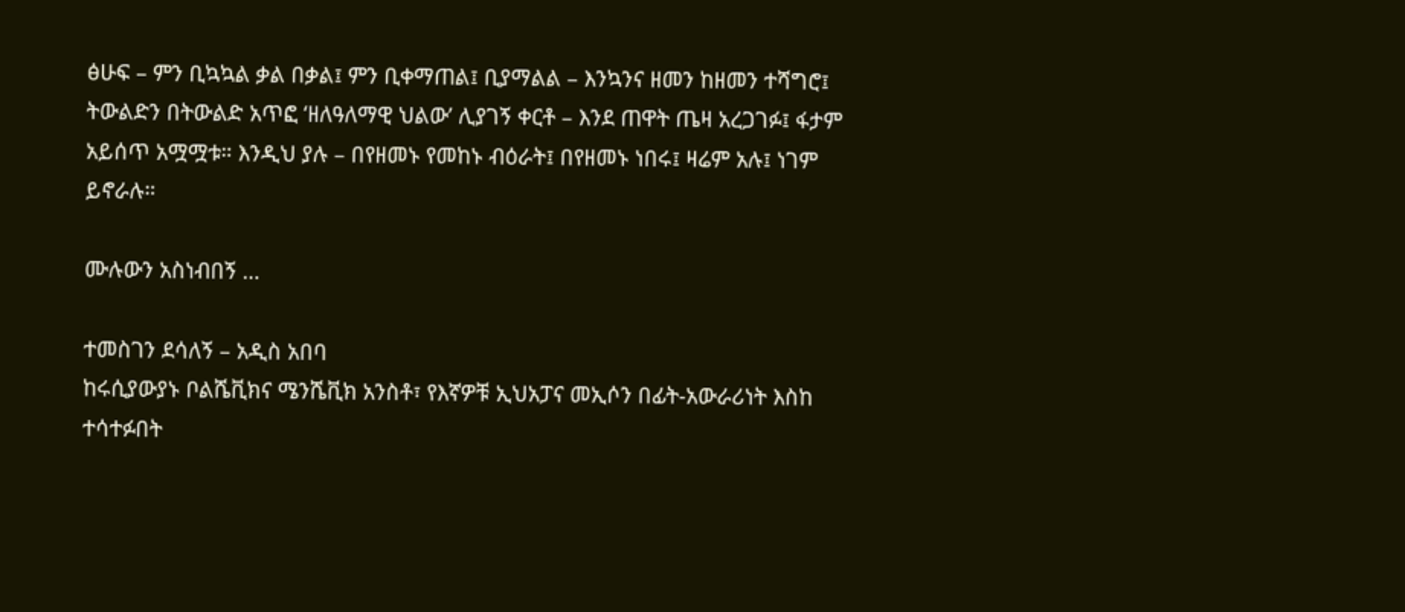ፅሁፍ – ምን ቢኳኳል ቃል በቃል፤ ምን ቢቀማጠል፤ ቢያማልል – እንኳንና ዘመን ከዘመን ተሻግሮ፤ ትውልድን በትውልድ አጥፎ ‘ዘለዓለማዊ ህልው’ ሊያገኝ ቀርቶ – እንደ ጠዋት ጤዛ አረጋገፉ፤ ፋታም አይሰጥ አሟሟቱ። እንዲህ ያሉ – በየዘመኑ የመከኑ ብዕራት፤ በየዘመኑ ነበሩ፤ ዛሬም አሉ፤ ነገም ይኖራሉ።

ሙሉውን አስነብበኝ …

ተመስገን ደሳለኝ – አዲስ አበባ
ከሩሲያውያኑ ቦልሼቪክና ሜንሼቪክ አንስቶ፣ የእኛዎቹ ኢህአፓና መኢሶን በፊት-አውራሪነት እስከ ተሳተፉበት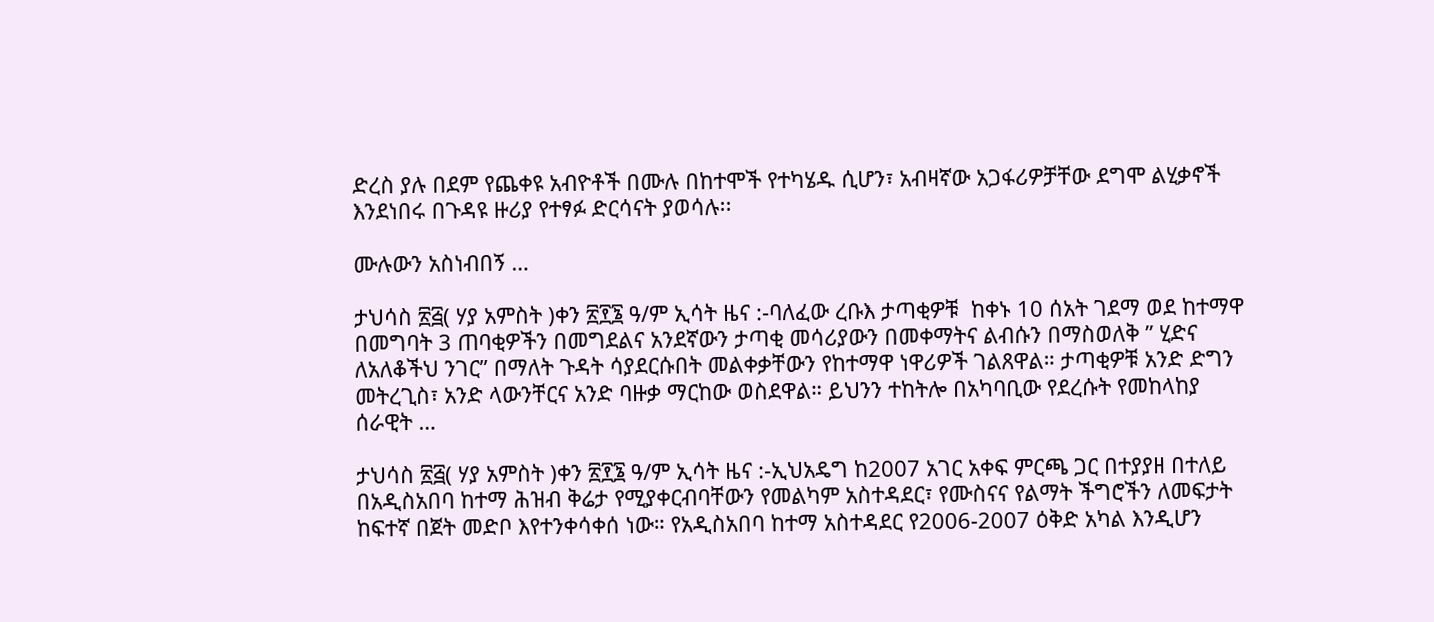ድረስ ያሉ በደም የጨቀዩ አብዮቶች በሙሉ በከተሞች የተካሄዱ ሲሆን፣ አብዛኛው አጋፋሪዎቻቸው ደግሞ ልሂቃኖች እንደነበሩ በጉዳዩ ዙሪያ የተፃፉ ድርሳናት ያወሳሉ፡፡

ሙሉውን አስነብበኝ …

ታህሳስ ፳፭( ሃያ አምስት )ቀን ፳፻፮ ዓ/ም ኢሳት ዜና :-ባለፈው ረቡእ ታጣቂዎቹ  ከቀኑ 10 ሰአት ገደማ ወደ ከተማዋ በመግባት 3 ጠባቂዎችን በመግደልና አንደኛውን ታጣቂ መሳሪያውን በመቀማትና ልብሱን በማስወለቅ ” ሂድና ለአለቆችህ ንገር” በማለት ጉዳት ሳያደርሱበት መልቀቃቸውን የከተማዋ ነዋሪዎች ገልጸዋል። ታጣቂዎቹ አንድ ድግን መትረጊስ፣ አንድ ላውንቸርና አንድ ባዙቃ ማርከው ወስደዋል። ይህንን ተከትሎ በአካባቢው የደረሱት የመከላከያ ሰራዊት …

ታህሳስ ፳፭( ሃያ አምስት )ቀን ፳፻፮ ዓ/ም ኢሳት ዜና :-ኢህአዴግ ከ2007 አገር አቀፍ ምርጫ ጋር በተያያዘ በተለይ በአዲስአበባ ከተማ ሕዝብ ቅሬታ የሚያቀርብባቸውን የመልካም አስተዳደር፣ የሙስናና የልማት ችግሮችን ለመፍታት ከፍተኛ በጀት መድቦ እየተንቀሳቀሰ ነው። የአዲስአበባ ከተማ አስተዳደር የ2006-2007 ዕቅድ አካል እንዲሆን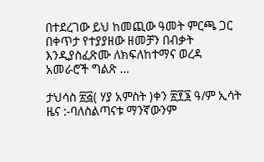በተደረገው ይህ ከመጪው ዓመት ምርጫ ጋር በቀጥታ የተያያዘው ዘመቻን በብቃት እንዲያስፈጽሙ ለክፍለከተማና ወረዳ አመራሮች ግልጽ …

ታህሳስ ፳፭( ሃያ አምስት )ቀን ፳፻፮ ዓ/ም ኢሳት ዜና :-ባለስልጣናቱ ማንኛውንም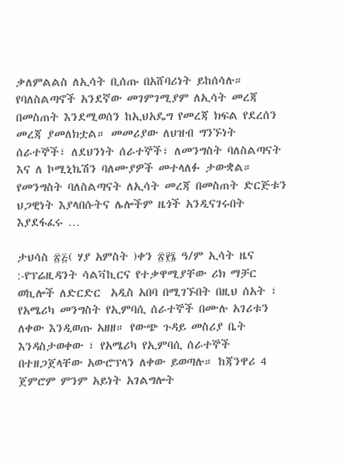ቃለምልልስ ለኢሳት ቢሰጡ በአሸባሪነት ይከሰሳሉ። የባለስልጣኖች አንደኛው መገምገሚያም ለኢሳት መረጃ በመስጠት እንደሚወሰን ከኢህአዴግ የመረጃ ክፍል የደረሰን መረጃ ያመለክቷል። መመሪያው ለህዝብ ግንኙነት ሰራተኞች፣ ለደህንነት ሰራተኞች፣ ለመንግስት ባለስልጣናት እና ለ ኮሚኒኬሽን ባለሙያዎች መተላለፉ ታውቋል። የመንግስት ባለስልጣናት ለኢሳት መረጃ በመስጠት ድርጅቱን ህጋዊነት እያላበሱትና ሌሎችም ዜጎች አንዲናገሩበት እያደፋፈሩ …

ታህሳስ ፳፭( ሃያ አምስት )ቀን ፳፻፮ ዓ/ም ኢሳት ዜና :-የፕሬዚዳንት ሳልቫኪርና የተቃዋሚያቸው ሪክ ማቻር ወኪሎች ለድርድር  አዲስ አበባ በሚገኙበት በዚህ ሰአት ፣ የአሜሪካ መንግስት የኢምባሲ ሰራተኞች በሙሉ አገሪቱን ለቀው እንዲወጡ አዘዘ። የውጭ ጉዳይ መስሪያ ቤት እንዳስታወቀው ፣ የአሜሪካ የኢምባሲ ሰራተኞች በተዘጋጀላቸው አውሮፕላን ለቀው ይወጣሉ። ከጃንዋሪ 4 ጀምሮም ምንም አይነት አገልግሎት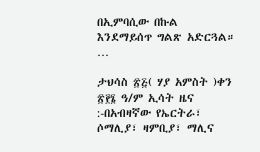በኢምባሲው በኩል እንደማይሰጥ ግልጽ አድርጓል። …

ታህሳስ ፳፭( ሃያ አምስት )ቀን ፳፻፮ ዓ/ም ኢሳት ዜና :-በአብዛኛው የኤርትራ፣ ሶማሊያ፣ ዛምቢያ፣ ማሊና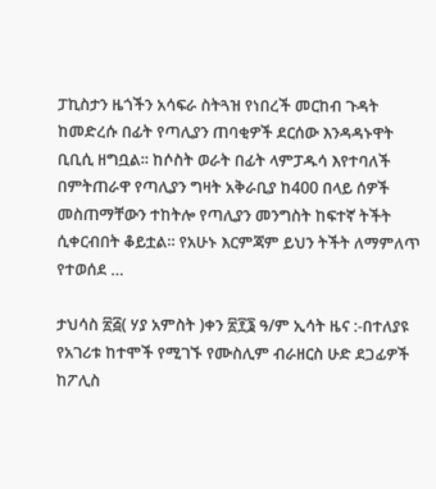ፓኪስታን ዜጎችን አሳፍራ ስትጓዝ የነበረች መርከብ ጉዳት ከመድረሱ በፊት የጣሊያን ጠባቂዎች ደርሰው እንዳዳኑዋት ቢቢሲ ዘግቧል። ከሶስት ወራት በፊት ላምፓዱሳ እየተባለች በምትጠራዋ የጣሊያን ግዛት አቅራቢያ ከ400 በላይ ሰዎች መስጠማቸውን ተከትሎ የጣሊያን መንግስት ከፍተኛ ትችት ሲቀርብበት ቆይቷል። የአሁኑ እርምጃም ይህን ትችት ለማምለጥ የተወሰደ …

ታህሳስ ፳፭( ሃያ አምስት )ቀን ፳፻፮ ዓ/ም ኢሳት ዜና :-በተለያዩ የአገሪቱ ከተሞች የሚገኙ የሙስሊም ብራዘርስ ሁድ ደጋፊዎች ከፖሊስ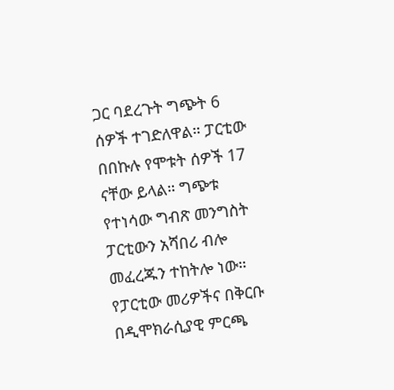ጋር ባደረጉት ግጭት 6 ሰዎች ተገድለዋል። ፓርቲው በበኩሉ የሞቱት ሰዎች 17 ናቸው ይላል። ግጭቱ የተነሳው ግብጽ መንግስት ፓርቲውን አሻበሪ ብሎ መፈረጁን ተከትሎ ነው። የፓርቲው መሪዎችና በቅርቡ በዲሞክራሲያዊ ምርጫ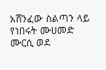አሸንፈው ስልጣን ላይ የነበሩት ሙሀመድ ሙርሲ ወደ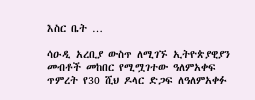እስር ቤት …

ሳዑዲ አረቢያ ውስጥ ለሚገኙ ኢትዮጵያዊያን መብቶች መከበር የሚሟገተው ዓለምአቀፍ ጥምረት የ30 ሺህ ዶላር ድጋፍ ለዓለምአቀፉ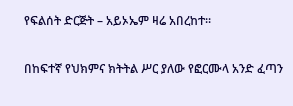የፍልሰት ድርጅት – አይኦኤም ዛሬ አበረከተ፡፡

በከፍተኛ የህክምና ክትትል ሥር ያለው የፎርሙላ አንድ ፈጣን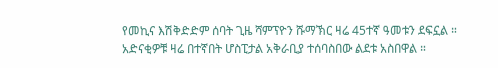የመኪና እሽቅድድም ሰባት ጊዜ ሻምፕዮን ሹማኽር ዛሬ 45ተኛ ዓመቱን ደፍኗል ። አድናቂዎቹ ዛሬ በተኛበት ሆስፒታል አቅራቢያ ተሰባስበው ልደቱ አስበዋል ።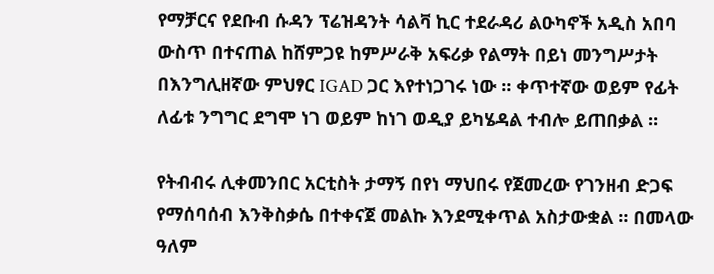የማቻርና የደቡብ ሱዳን ፕሬዝዳንት ሳልቫ ኪር ተደራዳሪ ልዑካኖች አዲስ አበባ ውስጥ በተናጠል ከሸምጋዩ ከምሥራቅ አፍሪቃ የልማት በይነ መንግሥታት በእንግሊዘኛው ምህፃር IGAD ጋር እየተነጋገሩ ነው ። ቀጥተኛው ወይም የፊት ለፊቱ ንግግር ደግሞ ነገ ወይም ከነገ ወዲያ ይካሄዳል ተብሎ ይጠበቃል ።

የትብብሩ ሊቀመንበር አርቲስት ታማኝ በየነ ማህበሩ የጀመረው የገንዘብ ድጋፍ የማሰባሰብ እንቅስቃሴ በተቀናጀ መልኩ እንደሚቀጥል አስታውቋል ። በመላው ዓለም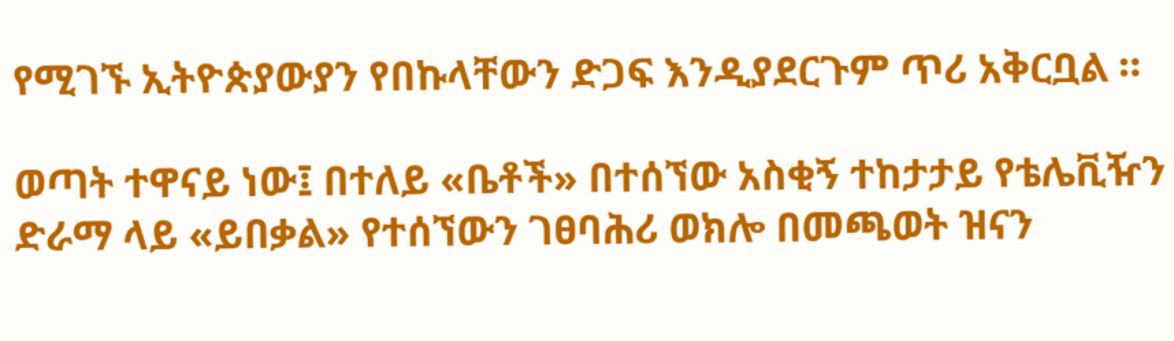የሚገኙ ኢትዮጵያውያን የበኩላቸውን ድጋፍ እንዲያደርጉም ጥሪ አቅርቧል ።

ወጣት ተዋናይ ነው፤ በተለይ «ቤቶች» በተሰኘው አስቂኝ ተከታታይ የቴሌቪዥን ድራማ ላይ «ይበቃል» የተሰኘውን ገፀባሕሪ ወክሎ በመጫወት ዝናን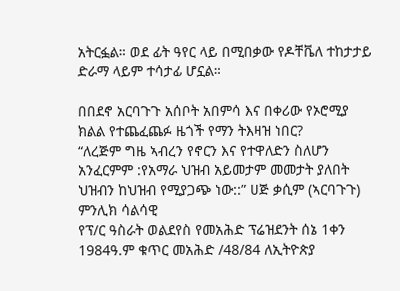አትርፏል። ወደ ፊት ዓየር ላይ በሚበቃው የዶቸቬለ ተከታታይ ድራማ ላይም ተሳታፊ ሆኗል።

በበደኖ አርባጉጉ አሰቦት አበምሳ እና በቀሪው የኦሮሚያ ክልል የተጨፈጨፉ ዜጎች የማን ትእዛዝ ነበር?
“ለረጅም ግዜ ኣብረን የኖርን እና የተዋለድን ስለሆን አንፈርምም :የአማራ ህዝብ አይመታም መመታት ያለበት ህዝብን ከህዝብ የሚያጋጭ ነው::” ሀጅ ቃሲም (ኣርባጉጉ)
ምንሊክ ሳልሳዊ
የፕ/ር ዓስራት ወልደየስ የመአሕድ ፕሬዝደንት ሰኔ 1ቀን 1984ዓ.ም ቁጥር መአሕድ /48/84 ለኢትዮጵያ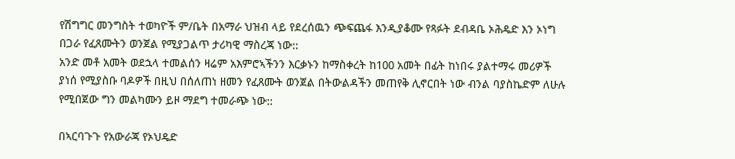የሽግግር መንግስት ተወካዮች ም/ቤት በአማራ ህዝብ ላይ የደረሰዉን ጭፍጨፋ እንዲያቆሙ የጻፉት ደብዳቤ ኦሕዴድ እን ኦነግ በጋራ የፈጸሙትን ወንጀል የሚያጋልጥ ታሪካዊ ማስረጃ ነው::
አንድ መቶ አመት ወደኋላ ተመልሰን ዛሬም አእምሮኣችንን እርቃኑን ከማስቀረት ከ100 አመት በፊት ከነበሩ ያልተማሩ መሪዎች ያነሰ የሚያስቡ ባዶዎች በዚህ በሰለጠነ ዘመን የፈጸሙት ወንጀል በትውልዳችን መጠየቅ ሊኖርበት ነው ብንል ባያስኬድም ለሁሉ የሚበጀው ግን መልካሙን ይዞ ማደግ ተመራጭ ነው::

በኣርባጉጉ የአውራጃ የኦህዴድ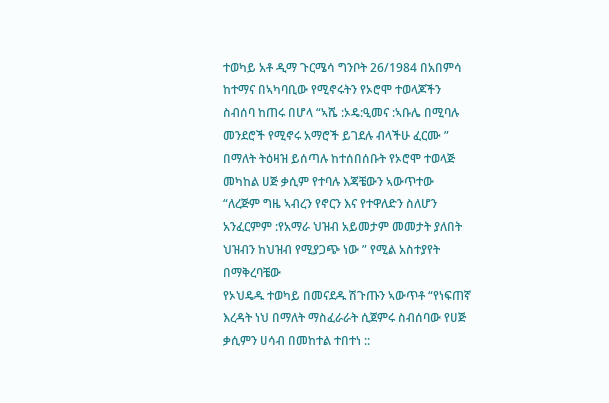ተወካይ አቶ ዲማ ጉርሜሳ ግንቦት 26/1984 በአበምሳ ከተማና በኣካባቢው የሚኖሩትን የኦሮሞ ተወላጆችን ስብሰባ ከጠሩ በሆላ “ኣሼ :ኦዴ:ዒመና :ኣቡሌ በሚባሉ መንደሮች የሚኖሩ አማሮች ይገደሉ ብላችሁ ፈርሙ ” በማለት ትዕዛዝ ይሰጣሉ ከተሰበሰቡት የኦሮሞ ተወላጅ መካከል ሀጅ ቃሲም የተባሉ እጃቼውን ኣውጥተው
“ለረጅም ግዜ ኣብረን የኖርን እና የተዋለድን ስለሆን አንፈርምም :የአማራ ህዝብ አይመታም መመታት ያለበት ህዝብን ከህዝብ የሚያጋጭ ነው ” የሚል አስተያየት በማቅረባቼው
የኦህዴዱ ተወካይ በመናደዱ ሽጉጡን ኣውጥቶ “የነፍጠኛ እረዳት ነህ በማለት ማስፈራራት ሲጀምሩ ስብሰባው የሀጅ ቃሲምን ሀሳብ በመከተል ተበተነ ::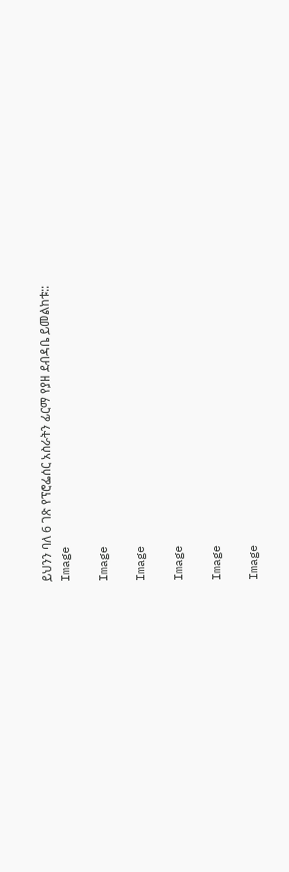ይህንን ባለ 6 ገጽ የፕሮፌሰር አስራትን ፊርማ የያዘ ደብዳቤ ይመልከቱ::
Image

Image

Image

Image

Image

Image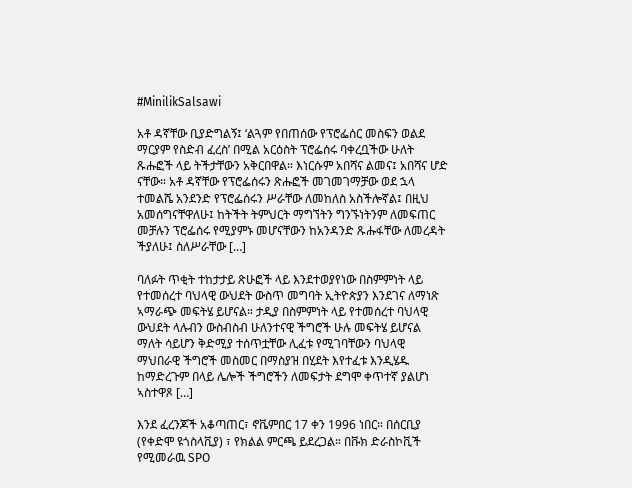#MinilikSalsawi

አቶ ዳኛቸው ቢያድግልኝ፤ ‘ልጓም የበጠሰው የፕሮፌሰር መስፍን ወልደ ማርያም የስድብ ፈረስ’ በሚል አርዕስት ፕሮፌሰሩ ባቀረቧችው ሁለት ጹሑፎች ላይ ትችታቸውን አቅርበዋል። እነርሱም አበሻና ልመና፤ አበሻና ሆድ ናቸው። አቶ ዳኛቸው የፕሮፌሰሩን ጽሑፎች መገመገማቻው ወደ ኋላ ተመልሼ አንደንድ የፕሮፌሰሩን ሥራቸው ለመከለስ አስችሎኛል፤ በዚህ አመሰግናቸዋለሁ፤ ከትችት ትምህርት ማግኘትን ግንኙነትንም ለመፍጠር መቻሉን ፕሮፌሰሩ የሚያምኑ መሆናቸውን ከአንዳንድ ጹሑፋቸው ለመረዳት ችያለሁ፤ ስለሥራቸው […]

ባለፉት ጥቂት ተከታታይ ጽሁፎች ላይ እንደተወያየነው በስምምነት ላይ የተመሰረተ ባህላዊ ውህደት ውስጥ መግባት ኢትዮጵያን እንደገና ለማነጽ ኣማራጭ መፍትሄ ይሆናል። ታዲያ በስምምነት ላይ የተመሰረተ ባህላዊ ውህደት ላሉብን ውስብስብ ሁለንተናዊ ችግሮች ሁሉ መፍትሄ ይሆናል ማለት ሳይሆን ቅድሚያ ተሰጥቷቸው ሊፈቱ የሚገባቸውን ባህላዊ ማህበራዊ ችግሮች መስመር በማስያዝ በሂደት እየተፈቱ እንዲሄዱ ከማድረጉም በላይ ሌሎች ችግሮችን ለመፍታት ደግሞ ቀጥተኛ ያልሆነ ኣስተዋጾ […]

እንደ ፈረንጆች አቆጣጠር፣ ኖቬምበር 17 ቀን 1996 ነበር። በሰርቢያ (የቀድሞ ዩጎስላቪያ) ፣ የክልል ምርጫ ይደረጋል። በቩክ ድራስኮቪች የሚመራዉ SPO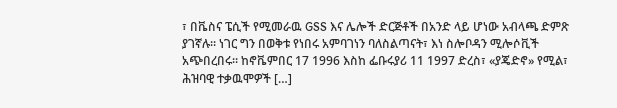፣ በቬስና ፔሲች የሚመራዉ GSS እና ሌሎች ድርጅቶች በአንድ ላይ ሆነው አብላጫ ድምጽ ያገኛሉ። ነገር ግን በወቅቱ የነበሩ አምባገነን ባለስልጣናት፣ እነ ስሎቦዳን ሚሎሶቪች አጭበረበሩ። ከኖቬምበር 17 1996 እስከ ፌቡሩያሪ 11 1997 ድረስ፣ «ያጄድኖ» የሚል፣ ሕዝባዊ ተቃዉሞዎች […]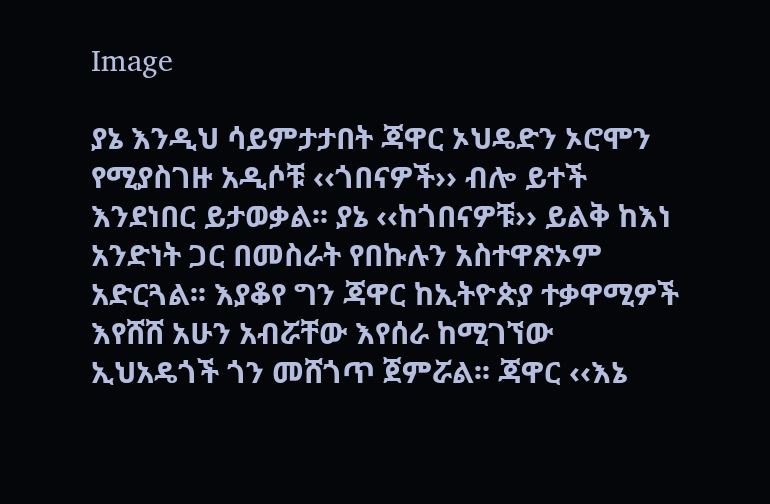Image

ያኔ እንዲህ ሳይምታታበት ጃዋር ኦህዴድን ኦሮሞን የሚያስገዙ አዲሶቹ ‹‹ጎበናዎች›› ብሎ ይተች እንደነበር ይታወቃል፡፡ ያኔ ‹‹ከጎበናዎቹ›› ይልቅ ከእነ አንድነት ጋር በመስራት የበኩሉን አስተዋጽኦም አድርጓል፡፡ እያቆየ ግን ጃዋር ከኢትዮጵያ ተቃዋሚዎች እየሸሸ አሁን አብሯቸው እየሰራ ከሚገኘው ኢህአዴጎች ጎን መሸጎጥ ጀምሯል፡፡ ጃዋር ‹‹እኔ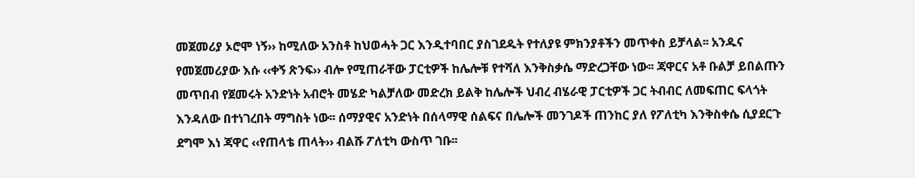መጀመሪያ ኦሮሞ ነኝ›› ከሚለው አንስቶ ከህወሓት ጋር እንዲተባበር ያስገደዱት የተለያዩ ምክንያቶችን መጥቀስ ይቻላል፡፡ አንዱና የመጀመሪያው እሱ ‹‹ቀኝ ጽንፍ›› ብሎ የሚጠራቸው ፓርቲዎች ከሌሎቹ የተሻለ እንቅስቃሴ ማድረጋቸው ነው፡፡ ጃዋርና አቶ ቡልቻ ይበልጡን መጥበብ የጀመሩት አንድነት አብሮት መሄድ ካልቻለው መድረክ ይልቅ ከሌሎች ህብረ ብሄራዊ ፓርቲዎች ጋር ትብብር ለመፍጠር ፍላጎት እንዳለው በተነገረበት ማግስት ነው፡፡ ሰማያዊና አንድነት በሰላማዊ ሰልፍና በሌሎች መንገዶች ጠንከር ያለ የፖለቲካ እንቅስቀሴ ሲያደርጉ ደግሞ እነ ጃዋር ‹‹የጠላቴ ጠላት›› ብልሹ ፖለቲካ ውስጥ ገቡ፡፡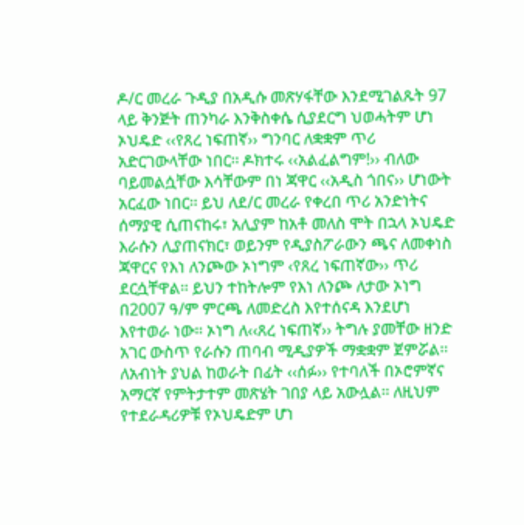ዶ/ር መረራ ጉዲያ በአዲሱ መጽሃፋቸው እንደሚገልጹት 97 ላይ ቅንጅት ጠንካራ እንቅስቀሴ ሲያደርግ ህወሓትም ሆነ ኦህዴድ ‹‹የጸረ ነፍጠኛ›› ግንባር ለቋቋም ጥሪ አድርገውላቸው ነበር፡፡ ዶክተሩ ‹‹አልፈልግም!›› ብለው ባይመልሷቸው እሳቸውም በነ ጃዋር ‹‹አዲስ ጎበና›› ሆነውት አርፈው ነበር፡፡ ይህ ለደ/ር መረራ የቀረበ ጥሪ አንድነትና ሰማያዊ ሲጠናከሩ፣ አሊያም ከአቶ መለስ ሞት በኋላ ኦህዴድ እራሱን ሊያጠናክር፣ ወይንም የዲያስፖራውን ጫና ለመቀነስ ጃዋርና የእነ ለንጮው ኦነግም ‹የጸረ ነፍጠኛው›› ጥሪ ደርሷቸዋል፡፡ ይህን ተከትሎም የእነ ለንጮ ለታው ኦነግ በ2007 ዓ/ም ምርጫ ለመድረስ እየተሰናዳ እንደሆነ እየተወራ ነው፡፡ ኦነግ ለ‹‹ጸረ ነፍጠኛ›› ትግሉ ያመቸው ዘንድ አገር ውስጥ የራሱን ጠባብ ሚዲያዎች ማቋቋም ጀምሯል፡፡ ለአብነት ያህል ከወራት በፊት ‹‹ሰፉ›› የተባለች በኦሮምኛና አማርኛ የምትታተም መጽሄት ገበያ ላይ አውሏል፡፡ ለዚህም የተደራዳሪዎቹ የኦህዴድም ሆነ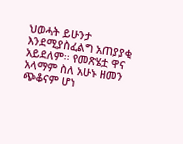ህወሓት ይሁንታ እንደሚያስፈልግ አጠያያቂ አይደለም፡፡ የመጽሄቷ ዋና አላማም ስለ አሁኑ ዘመን ጭቆናም ሆነ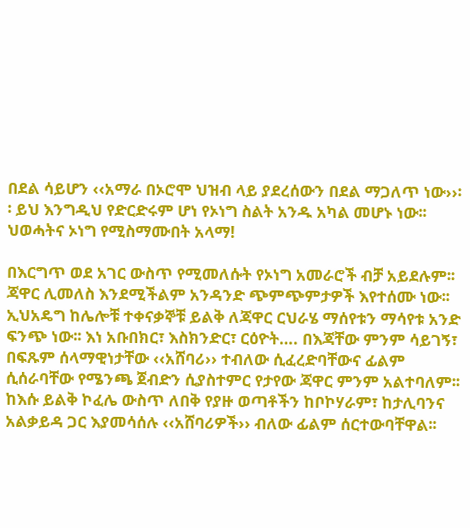በደል ሳይሆን ‹‹አማራ በኦሮሞ ህዝብ ላይ ያደረሰውን በደል ማጋለጥ ነው››፡፡ ይህ እንግዲህ የድርድሩም ሆነ የኦነግ ስልት አንዱ አካል መሆኑ ነው፡፡ ህወሓትና ኦነግ የሚስማሙበት አላማ!

በእርግጥ ወደ አገር ውስጥ የሚመለሱት የኦነግ አመራሮች ብቻ አይደሉም፡፡ ጃዋር ሊመለስ እንደሚችልም አንዳንድ ጭምጭምታዎች እየተሰሙ ነው፡፡ ኢህአዴግ ከሌሎቹ ተቀናቃኞቹ ይልቅ ለጃዋር ርህራሄ ማሰየቱን ማሳየቱ አንድ ፍንጭ ነው፡፡ እነ አቡበክር፣ እስክንድር፣ ርዕዮት…. በእጃቸው ምንም ሳይገኝ፣ በፍጹም ሰላማዊነታቸው ‹‹አሸባሪ›› ተብለው ሲፈረድባቸውና ፊልም ሲሰራባቸው የሜንጫ ጀብድን ሲያስተምር የታየው ጃዋር ምንም አልተባለም፡፡ ከእሱ ይልቅ ኮፈሌ ውስጥ ለበቅ የያዙ ወጣቶችን ከቦኮሃራም፣ ከታሊባንና አልቃይዳ ጋር እያመሳሰሉ ‹‹አሸባሪዎች›› ብለው ፊልም ሰርተውባቸዋል፡፡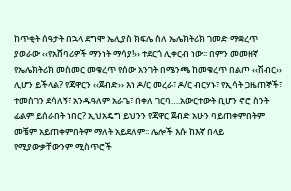ከጥቂት ሰዓታት በኋላ ደግሞ ኤሊያስ ክፍሌ ስለ ኤሌክትሪክ ገመድ ማቋረጥ ያወራው ‹‹የአሸባሪዎች ማንነት ማሳያ!›› ተደርጎ ሊቀርብ ነው፡፡ በምን መመዘኛ የኤሌክትሪክ መስመር መቁረጥ የሰው አንገት በሜንጫ ከመቁረጥ በልጦ ‹‹ሽብር›› ሊሆን ይችላል? የጃዋርን ‹‹ጀብድ›› እነ ዶ/ር መረራ፣ ዶ/ር ብርሃኑ፣ የኢሳት ጋዜጠኞች፣ ተመስገን ደሳለኝ፣ አንዱዓለም አራጌ፣ በቀለ ገርባ….አውርተውት ቢሆን ኖሮ ስንት ፊልም ይሰራበት ነበር? ኢህአዴግ ይህንን የጃዋር ጀብድ አሁን ባይጠቀምበትም መቼም አይጠቀምበትም ማለት አይደለም፡፡ ሌሎች እሱ ከእኛ በላይ የሚያውቃቸውንም ሚስጥሮች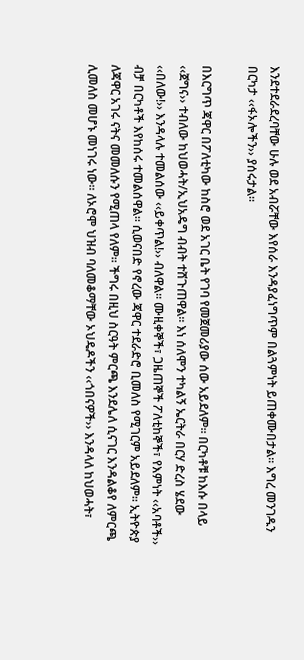እንደተደራደረባቸው ሁሉ ወደ አብሯቸው እየሰራ እንዳያፈነግጥም በልጓምነት ይጠቀሙበታል፡፡ እግረ መንገዱን በርካታ ‹‹ፋኦሎችን›› ያሰሩታል፡፡

በእርግጥ ጃዋር በፖለቲካው ከስሮ ወደ አገር ቤት የገባ የመጀመሪያው ሰው አይደለም፡፡ በርካቶቹ ከእሱ በላይ ‹‹ጀግና›› ተብለው ከህወሓት/ኢህአዴግ ብብት ተሸጉጠዋል፡፡ እነ ሰለሞን ተካልኝ ኤርትራ በርሃ ድረስ ሄደው ‹‹በለው!›› እንዳላሉ ተመልሰው ‹‹ይቀጥል!›› ብለዋል፡፡ ሙዚቀኞች፣ ጋዜጠኞች ፖለቲከኞች፣ የእምነት ‹‹አባቶች›› ብቻ በርካቶች እየከሰሩ ተመልሰዋል፡፡ ሲወናበድ የኖረው ጃዋር ተደራድሮ ቢመለስ የሚገርም አይደለም፡፡ ኢትዮጵያ ለጃዋር አገሩ ናትና መመለሱን የሚጠላ የለም፡፡ ችግሩ በዚህ ስርዓት ምርጫ እንደሌለ ሲናገር እንዳልቆየ ለምርጫ ሊመለስ መሆኑ መነገሩ ነው፡፡ ለኦሮሞ ህዝብ ባለመቆማቸው ኦህዴዶችን ‹‹ጎበናዎች›› እንዳላለ ከህወሓት፣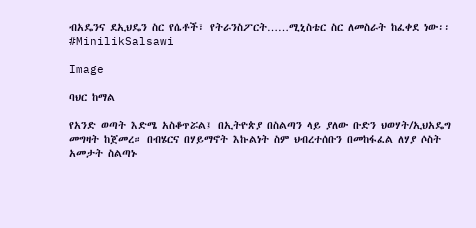ብአዴንና ደኢህዴን ስር የሴቶች፣ የትራንስፖርት……ሚኒስቴር ስር ለመስራት ከፈቀደ ነው፡፡#MinilikSalsawi

Image

ባህር ከማል

የአንድ ወጣት እድሜ አስቆጥሯል፤ በኢትዮጵያ በስልጣን ላይ ያለው ቡድን ህወሃት/ኢህአዴግ መግዛት ከጀመረ። በብሄርና በሃይማኖት እኩልነት ስም ህብረተሰቡን በመከፋፈል ለሃያ ሶስት አመታት ስልጣኑ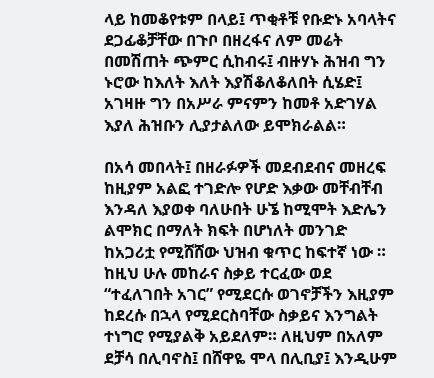ላይ ከመቆየቱም በላይ፤ ጥቂቶቹ የቡድኑ አባላትና ደጋፊቆቻቸው በጉቦ በዘረፋና ለም መሬት በመሽጠት ጭምር ሲከብሩ፤ ብዙሃኑ ሕዝብ ግን ኑሮው ከእለት እለት እያሽቆለቆለበት ሲሄድ፤ አገዛዙ ግን በአሥራ ምናምን ከመቶ አድገሃል እያለ ሕዝቡን ሊያታልለው ይሞክራልል።

በአሳ መበላት፤ በዘራፉዎች መደብደብና መዘረፍ ከዚያም አልፎ ተገድሎ የሆድ እቃው መቸብቸብ እንዳለ እያወቀ ባለሁበት ሁኜ ከሚሞት እድሌን ልሞክር በማለት ክፍት በሆነለት መንገድ ከአጋሪቷ የሚሸሸው ህዝብ ቁጥር ከፍተኛ ነው ። ከዚህ ሁሉ መከራና ስቃይ ተርፈው ወደ “ተፈለገበት አገር” የሚደርሱ ወገኖቻችን እዚያም ከደረሱ በኋላ የሚደርስባቸው ስቃይና እንግልት ተነግሮ የሚያልቅ አይደለም። ለዚህም በአለም ደቻሳ በሊባኖስ፤ በሸዋዬ ሞላ በሊቢያ፤ እንዲሁም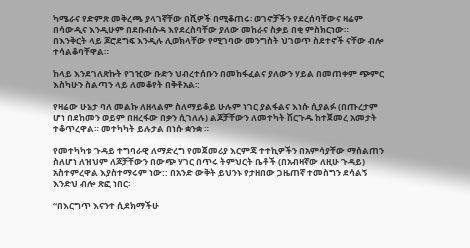ካሜራና የድምጽ መቅረጫ ያላገኛቸው በሺዎች በሚቆጠሩ፡ ወገኖቻችን የደረሰባቸውና ዛሬም በሳውዲና እንዲሁም በደቡብሱዳ እየደረስባቸው ያለው መከራና ስቃይ በቂ ምስክርነው። በእንቅርት ላይ ጆሮደግፍ እንዲሉ ሊወክላቸው የሚገባው መንግስት ህገወጥ ስደተኖች ናቸው ብሎ ተሳልቆባቸዋል።

ከላይ እንደገለጽኩት የገዢው ቡድን ህብረተሰቡን በመከፋፈልና ያለውን ሃይል በመጠቀም ጭምር እስካሁን ስልጣን ላይ ለመቆየት በቅቶአል፡:

የዛሬው ሁኔታ ባለ መልኩ ለዘላልም ስለማይቆይ ሁሉም ነገር ያልፋልና እነሱ ሲያልፉ (በጡረታም ሆነ በደከመን ወይም በዘረፋው በቃን ሲገለሉ) ልጆቻቸውን ለመተካት ሽርጉዱ ከተጀመረ አመታት ተቆጥረዋል። መተካካት ይሉታል በነሱ ቋንቋ ።

የመተካካቱ ጉዳይ ተግባራዊ ለማድረግ የመጀመሪያ እርምጃ ተተኪዎችን በአምሳያቸው ማሰልጠን ስለሆነ ለዝህም ለጆቻቸውን በውጭ ሃገር በጥሩ ትምህርት ቤቶች (በአብዛኛው ለዚሁ ጉዳይ) አስተምረዋል እያስተማሩም ነው:: በአንድ ውቅት ይህንኑ የታዘበው ጋዜጠኛ ተመስግን ደሳልኝ እንድህ ብሎ ጽፎ ነበር፡

“በእርግጥ እናንተ ሲደክማችሁ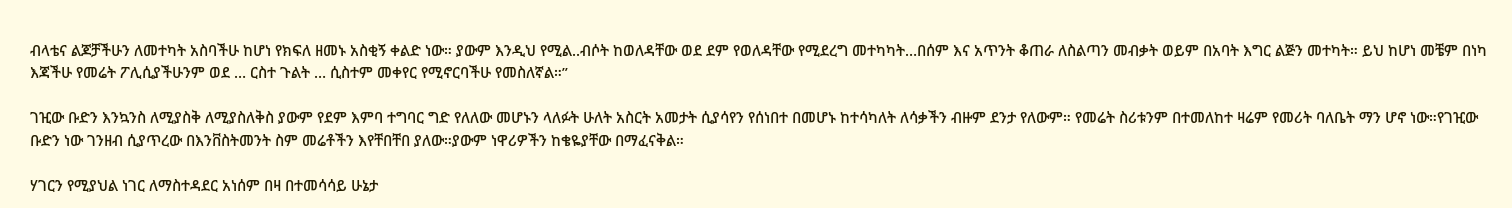ብላቴና ልጆቻችሁን ለመተካት አስባችሁ ከሆነ የክፍለ ዘመኑ አስቂኝ ቀልድ ነው። ያውም እንዲህ የሚል..ብሶት ከወለዳቸው ወደ ደም የወለዳቸው የሚደረግ መተካካት…በሰም እና አጥንት ቆጠራ ለስልጣን መብቃት ወይም በአባት እግር ልጅን መተካት። ይህ ከሆነ መቼም በነካ እጃችሁ የመሬት ፖሊሲያችሁንም ወደ … ርስተ ጉልት … ሲስተም መቀየር የሚኖርባችሁ የመስለኛል።”

ገዢው ቡድን እንኳንስ ለሚያስቅ ለሚያስለቅስ ያውም የደም እምባ ተግባር ግድ የለለው መሆኑን ላለፉት ሁለት አስርት አመታት ሲያሳየን የሰነበተ በመሆኑ ከተሳካለት ለሳቃችን ብዙም ደንታ የለውም። የመሬት ስሪቱንም በተመለከተ ዛሬም የመሪት ባለቤት ማን ሆኖ ነው።የገዢው ቡድን ነው ገንዘብ ሲያጥረው በእንቨስትመንት ስም መሬቶችን እየቸበቸበ ያለው።ያውም ነዋሪዎችን ከቄዬያቸው በማፈናቅል።

ሃገርን የሚያህል ነገር ለማስተዳደር አነሰም በዛ በተመሳሳይ ሁኔታ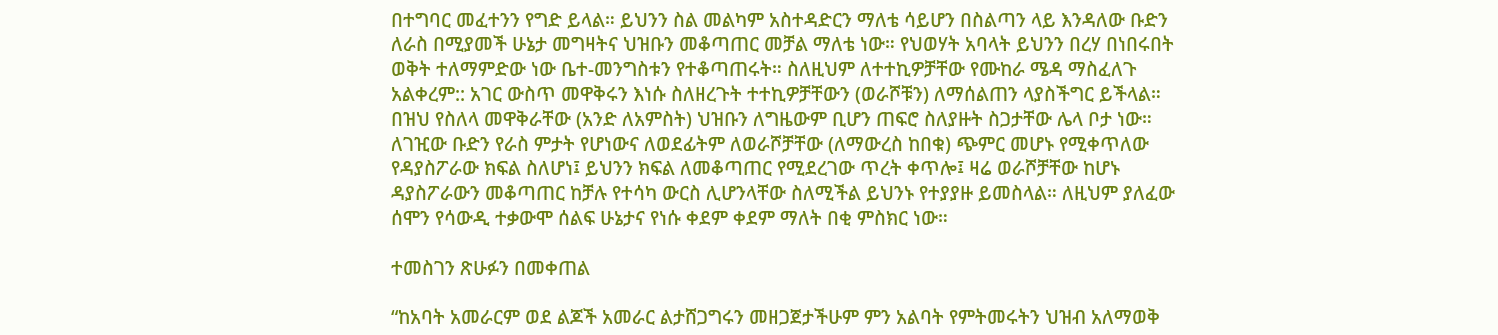በተግባር መፈተንን የግድ ይላል። ይህንን ስል መልካም አስተዳድርን ማለቴ ሳይሆን በስልጣን ላይ እንዳለው ቡድን ለራስ በሚያመች ሁኔታ መግዛትና ህዝቡን መቆጣጠር መቻል ማለቴ ነው። የህወሃት አባላት ይህንን በረሃ በነበሩበት ወቅት ተለማምድው ነው ቤተ-መንግስቱን የተቆጣጠሩት። ስለዚህም ለተተኪዎቻቸው የሙከራ ሜዳ ማስፈለጉ አልቀረም:: አገር ውስጥ መዋቅሩን እነሱ ስለዘረጉት ተተኪዎቻቸውን (ወራሾቹን) ለማሰልጠን ላያስችግር ይችላል። በዝህ የስለላ መዋቅራቸው (አንድ ለአምስት) ህዝቡን ለግዜውም ቢሆን ጠፍሮ ስለያዙት ስጋታቸው ሌላ ቦታ ነው። ለገዢው ቡድን የራስ ምታት የሆነውና ለወደፊትም ለወራሾቻቸው (ለማውረስ ከበቁ) ጭምር መሆኑ የሚቀጥለው የዳያስፖራው ክፍል ስለሆነ፤ ይህንን ክፍል ለመቆጣጠር የሚደረገው ጥረት ቀጥሎ፤ ዛሬ ወራሾቻቸው ከሆኑ ዳያስፖራውን መቆጣጠር ከቻሉ የተሳካ ውርስ ሊሆንላቸው ስለሚችል ይህንኑ የተያያዙ ይመስላል። ለዚህም ያለፈው ሰሞን የሳውዲ ተቃውሞ ሰልፍ ሁኔታና የነሱ ቀደም ቀደም ማለት በቂ ምስክር ነው።

ተመስገን ጽሁፉን በመቀጠል

“ከአባት አመራርም ወደ ልጆች አመራር ልታሸጋግሩን መዘጋጀታችሁም ምን አልባት የምትመሩትን ህዝብ አለማወቅ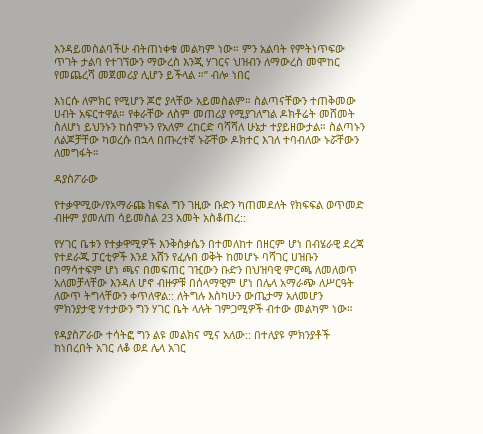እንዳይመስልባችሁ ብትጠነቀቁ መልካም ነው። ምን አልባት የምትነጥፍው ጥገት ታልባ የተገኘውን ማውረስ እንጂ ሃገርና ህዝብን ለማውረስ መሞከር የመጨረሻ መጀመሪያ ሊሆን ይችላል ።” ብሎ ነበር

እነርሱ ለምክር የሚሆን ጆሮ ያላቸው አይመስልም። ስልጣናቸውን ተጠቅመው ሀብት አፍርተዋል። የቀራቸው ለስም መጠሪያ የሚያገለግል ዶክቶሬት መሸመት ስለሆነ ይህንኑን ከሰሞኑን የአለም ረከርድ ባሻሻለ ሁኔታ ተያይዘውታል። ስልጣኑን ለልጆቻቸው ካወረሱ በኋላ በጡረተኛ ኑሯቸው ዶክተር እገለ ተባብለው ኑሯቸውን ለመግፋት።

ዳያስፖራው

የተቃዋሚው/የአማራጩ ክፍል ግን ገዚው ቡድን ካጠመደለት የክፍፍል ወጥመድ ብዙም ያመለጠ ሳይመስል 23 አመት አስቆጠረ::

የሃገር ቤቱን የተቃዋሚዎች እንቅስቃሴን በተመለከተ በዘርም ሆነ በብሄራዊ ደረጃ የተደራጁ ፓርቲዎች እንደ አሸን የፈሉበ ወቅት ከመሆኑ ባሻገር ሀዝቡን በማሳተፍም ሆነ ጫና በመፍጠር ገዢውን ቡድን በህዝባዊ ምርጫ ለመለወጥ አለመቻላቸው እንዳለ ሆኖ ብዙዎቹ በሰላማዊም ሆነ በሌላ አማራጭ ለሥርዓት ለውጥ ትግላቸውን ቀጥለዋል:: ለትግሉ እስካሁን ውጤታማ አለመሆን ምክንያታዊ ሃተታውን ግን ሃገር ቤት ላሉት ገምጋሚዎች ብተው መልካም ነው።

የዳያስፖራው ተሳትፎ ግን ልዩ መልክና ሚና አለው:: በተለያዩ ምክንያቶች ከነበረበት አገር ለቆ ወደ ሌላ አገር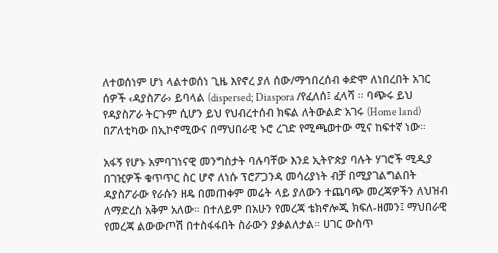ለተወሰነም ሆነ ላልተወሰነ ጊዜ እየኖረ ያለ ሰው/ማኅበረሰብ ቀድሞ ለነበረበት አገር ሰዎች ‹ዳያስፖራ› ይባላል (dispersed; Diaspora /የፈለሰ፤ ፈላሻ ፡፡ ባጭሩ ይህ የዳያስፖራ ትርጉም ሲሆን ይህ የህብረተሰብ ክፍል ለትውልድ አገሩ (Home land) በፖለቲካው በኢኮኖሚውና በማህበራዊ ኑሮ ረገድ የሚጫወተው ሚና ከፍተኛ ነው።

አፋኝ የሆኑ አምባገነናዊ መንግስታት ባሉባቸው እንደ ኢትዮጵያ ባሉት ሃገሮች ሚዲያ በገዢዎች ቁጥጥር ስር ሆኖ ለነሱ ፕሮፖጋንዳ መሳሪያነት ብቻ በሚያገልግልበት ዳያስፖራው የራሱን ዘዴ በመጠቀም መሬት ላይ ያለውን ተጨባጭ መረጃዎችን ለህዝብ ለማድረስ አቅም አለው። በተለይም በአሁን የመረጃ ቴክኖሎጂ ክፍለ-ዘመን፤ ማህበራዊ የመረጃ ልውውጦሽ በተስፋፋበት ስራውን ያቃልለታል። ሀገር ውስጥ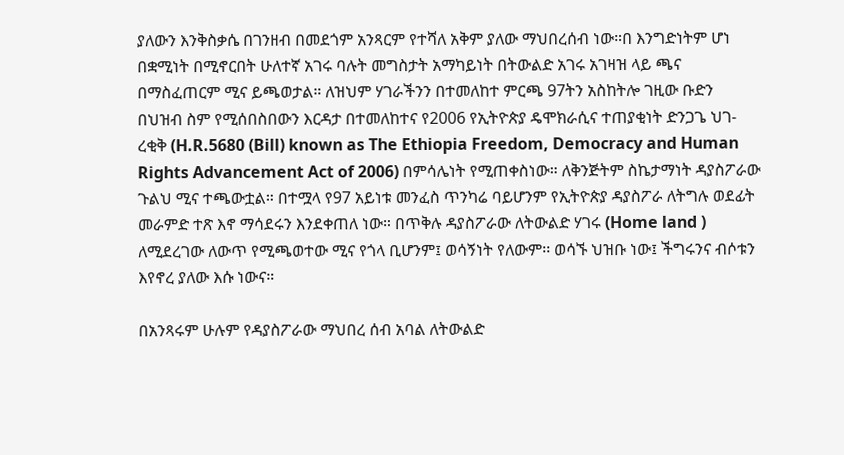ያለውን እንቅስቃሴ በገንዘብ በመደጎም አንጻርም የተሻለ አቅም ያለው ማህበረሰብ ነው።በ እንግድነትም ሆነ በቋሚነት በሚኖርበት ሁለተኛ አገሩ ባሉት መግስታት አማካይነት በትውልድ አገሩ አገዛዝ ላይ ጫና በማስፈጠርም ሚና ይጫወታል። ለዝህም ሃገራችንን በተመለከተ ምርጫ 97ትን አስከትሎ ገዚው ቡድን በህዝብ ስም የሚሰበስበውን እርዳታ በተመለከተና የ2006 የኢትዮጵያ ዴሞክራሲና ተጠያቂነት ድንጋጌ ህገ-ረቂቅ (H.R.5680 (Bill) known as The Ethiopia Freedom, Democracy and Human Rights Advancement Act of 2006) በምሳሌነት የሚጠቀስነው። ለቅንጅትም ስኬታማነት ዳያስፖራው ጉልህ ሚና ተጫውቷል። በተሟላ የ97 አይነቱ መንፈስ ጥንካሬ ባይሆንም የኢትዮጵያ ዳያስፖራ ለትግሉ ወደፊት መራምድ ተጽ እኖ ማሳደሩን እንደቀጠለ ነው። በጥቅሉ ዳያስፖራው ለትውልድ ሃገሩ (Home land ) ለሚደረገው ለውጥ የሚጫወተው ሚና የጎላ ቢሆንም፤ ወሳኝነት የለውም፡፡ ወሳኙ ህዝቡ ነው፤ ችግሩንና ብሶቱን እየኖረ ያለው እሱ ነውና።

በአንጻሩም ሁሉም የዳያስፖራው ማህበረ ሰብ አባል ለትውልድ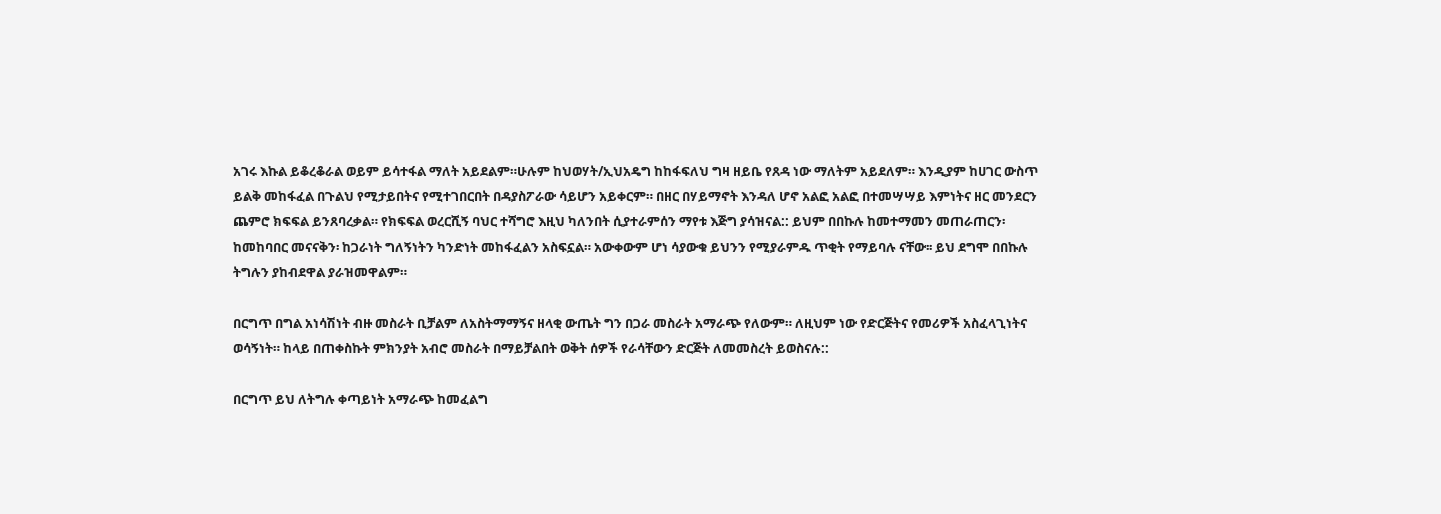አገሩ እኩል ይቆረቆራል ወይም ይሳተፋል ማለት አይደልም።ሁሉም ከህወሃት/ኢህአዴግ ከከፋፍለህ ግዛ ዘይቤ የጸዳ ነው ማለትም አይደለም። እንዲያም ከሀገር ውስጥ ይልቅ መከፋፈል በጉልህ የሚታይበትና የሚተገበርበት በዳያስፖራው ሳይሆን አይቀርም። በዘር በሃይማኖት እንዳለ ሆኖ አልፎ አልፎ በተመሣሣይ እምነትና ዘር መንደርን ጨምሮ ክፍፍል ይንጸባረቃል። የክፍፍል ወረርሺኝ ባህር ተሻግሮ እዚህ ካለንበት ሲያተራምሰን ማየቱ እጅግ ያሳዝናል:: ይህም በበኩሉ ከመተማመን መጠራጠርን፡ ከመከባበር መናናቅን፡ ከጋራነት ግለኝነትን ካንድነት መከፋፈልን አስፍኗል። አውቀውም ሆነ ሳያውቁ ይህንን የሚያራምዱ ጥቂት የማይባሉ ናቸው፡፡ ይህ ደግሞ በበኩሉ ትግሉን ያከብደዋል ያራዝመዋልም።

በርግጥ በግል አነሳሽነት ብዙ መስራት ቢቻልም ለአስትማማኝና ዘላቂ ውጤት ግን በጋራ መስራት አማራጭ የለውም። ለዚህም ነው የድርጅትና የመሪዎች አስፈላጊነትና ወሳኝነት። ከላይ በጠቀስኩት ምክንያት አብሮ መስራት በማይቻልበት ወቅት ሰዎች የራሳቸውን ድርጅት ለመመስረት ይወስናሉ::

በርግጥ ይህ ለትግሉ ቀጣይነት አማራጭ ከመፈልግ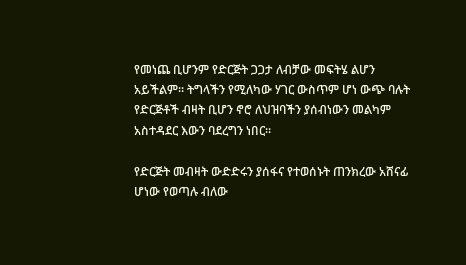የመነጨ ቢሆንም የድርጅት ጋጋታ ለብቻው መፍትሄ ልሆን አይችልም። ትግላችን የሚለካው ሃገር ውስጥም ሆነ ውጭ ባሉት የድርጅቶች ብዛት ቢሆን ኖሮ ለህዝባችን ያሰብነውን መልካም አስተዳደር እውን ባደረግን ነበር።

የድርጅት መብዛት ውድድሩን ያሰፋና የተወሰኑት ጠንክረው አሸናፊ ሆነው የወጣሉ ብለው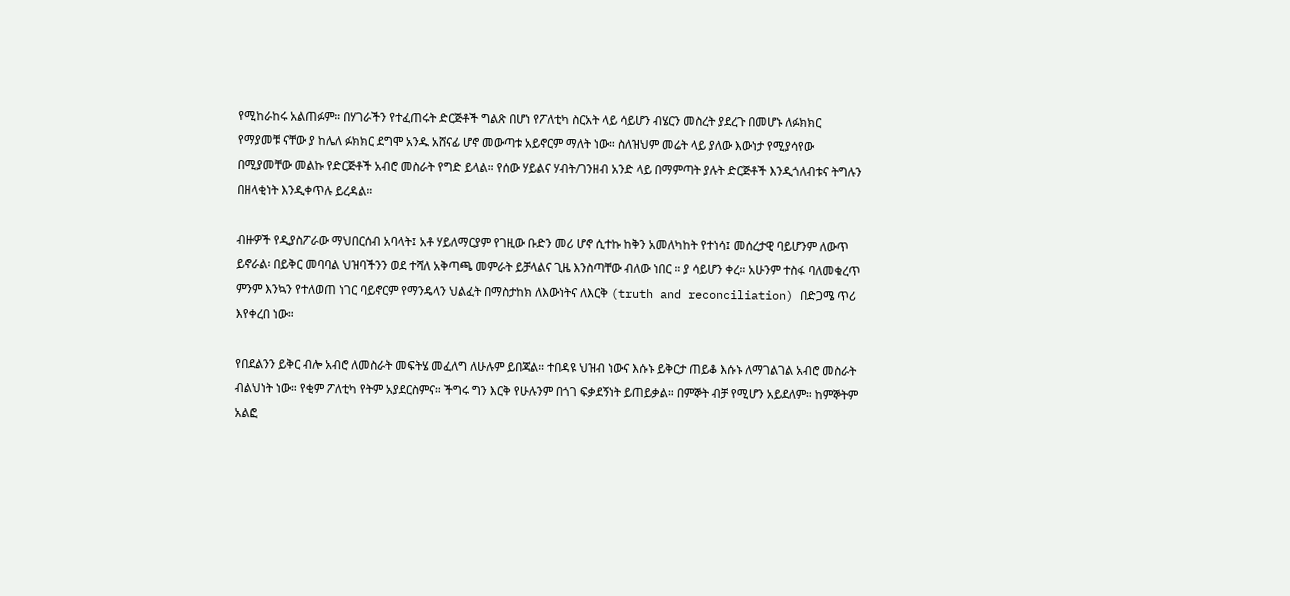የሚከራከሩ አልጠፉም። በሃገራችን የተፈጠሩት ድርጅቶች ግልጽ በሆነ የፖለቲካ ስርአት ላይ ሳይሆን ብሄርን መስረት ያደረጉ በመሆኑ ለፉክክር የማያመቹ ናቸው ያ ከሌለ ፉክክር ደግሞ አንዱ አሸናፊ ሆኖ መውጣቱ አይኖርም ማለት ነው። ስለዝህም መሬት ላይ ያለው እውነታ የሚያሳየው በሚያመቸው መልኩ የድርጅቶች አብሮ መስራት የግድ ይላል። የሰው ሃይልና ሃብት/ገንዘብ አንድ ላይ በማምጣት ያሉት ድርጅቶች እንዲጎለብቱና ትግሉን በዘላቂነት እንዲቀጥሉ ይረዳል።

ብዙዎች የዲያስፖራው ማህበርሰብ አባላት፤ አቶ ሃይለማርያም የገዚው ቡድን መሪ ሆኖ ሲተኩ ከቅን አመለካከት የተነሳ፤ መሰረታዊ ባይሆንም ለውጥ ይኖራል፡ በይቅር መባባል ህዝባችንን ወደ ተሻለ አቅጣጫ መምራት ይቻላልና ጊዜ እንስጣቸው ብለው ነበር ። ያ ሳይሆን ቀረ። አሁንም ተስፋ ባለመቁረጥ ምንም እንኳን የተለወጠ ነገር ባይኖርም የማንዴላን ህልፈት በማስታከክ ለእውነትና ለእርቅ (truth and reconciliation) በድጋሜ ጥሪ እየቀረበ ነው።

የበደልንን ይቅር ብሎ አብሮ ለመስራት መፍትሄ መፈለግ ለሁሉም ይበጃል። ተበዳዩ ህዝብ ነውና እሱኑ ይቅርታ ጠይቆ እሱኑ ለማገልገል አብሮ መስራት ብልህነት ነው። የቂም ፖለቲካ የትም አያደርስምና። ችግሩ ግን እርቅ የሁሉንም በጎገ ፍቃደኝነት ይጠይቃል። በምኞት ብቻ የሚሆን አይደለም። ከምኞትም አልፎ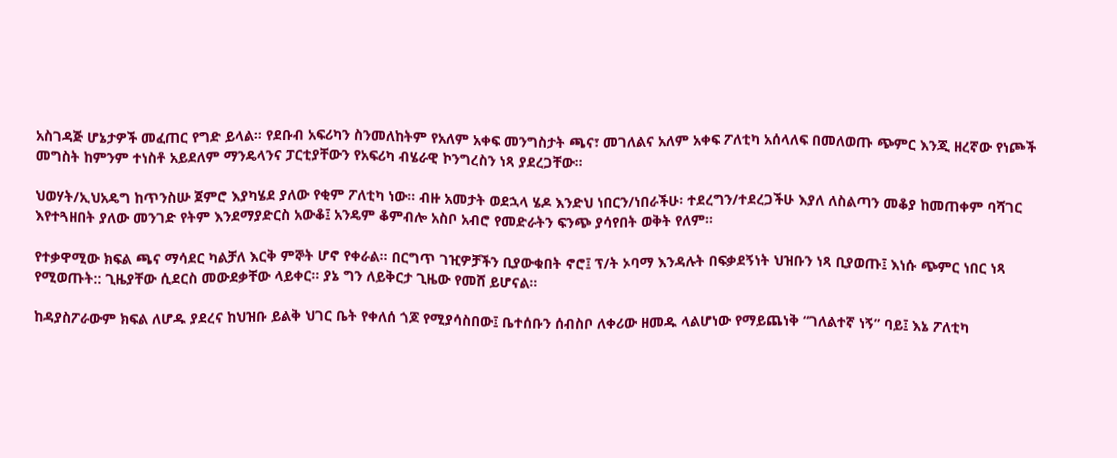አስገዳጅ ሆኔታዎች መፈጠር የግድ ይላል። የደቡብ አፍሪካን ስንመለከትም የአለም አቀፍ መንግስታት ጫና፣ መገለልና አለም አቀፍ ፖለቲካ አሰላለፍ በመለወጡ ጭምር እንጂ ዘረኛው የነጮች መግስት ከምንም ተነስቶ አይደለም ማንዴላንና ፓርቲያቸውን የአፍሪካ ብሄራዊ ኮንግረስን ነጻ ያደረጋቸው።

ህወሃት/ኢህአዴግ ከጥንስሡ ጀምሮ እያካሄደ ያለው የቂም ፖለቲካ ነው። ብዙ አመታት ወደኋላ ሄዶ እንድህ ነበርን/ነበራችሁ፡ ተደረግን/ተደረጋችሁ እያለ ለስልጣን መቆያ ከመጠቀም ባሻገር እየተጓዘበት ያለው መንገድ የትም እንደማያድርስ አውቆ፤ አንዴም ቆምብሎ አስቦ አብሮ የመድራትን ፍንጭ ያሳየበት ወቅት የለም።

የተቃዋሚው ክፍል ጫና ማሳደር ካልቻለ እርቅ ምኞት ሆኖ የቀራል። በርግጥ ገዢዎቻችን ቢያውቁበት ኖሮ፤ ፕ/ት ኦባማ እንዳሉት በፍቃደኝነት ህዝቡን ነጻ ቢያወጡ፤ እነሱ ጭምር ነበር ነጻ የሚወጡት:: ጊዜያቸው ሲደርስ መውደቃቸው ላይቀር። ያኔ ግን ለይቅርታ ጊዜው የመሸ ይሆናል።

ከዳያስፖራውም ክፍል ለሆዱ ያደረና ከህዝቡ ይልቅ ህገር ቤት የቀለሰ ጎጆ የሚያሳስበው፤ ቤተሰቡን ሰብስቦ ለቀሪው ዘመዱ ላልሆነው የማይጨነቅ “ገለልተኛ ነኝ” ባይ፤ እኔ ፖለቲካ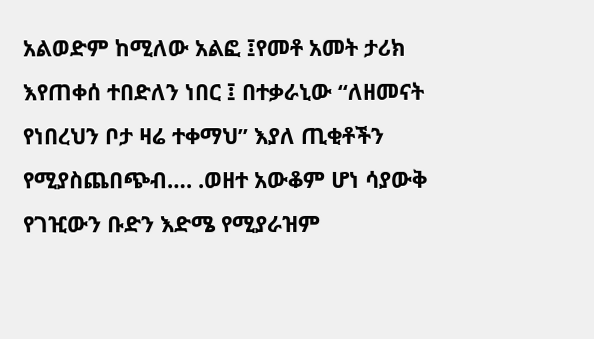አልወድም ከሚለው አልፎ ፤የመቶ አመት ታሪክ እየጠቀሰ ተበድለን ነበር ፤ በተቃራኒው “ለዘመናት የነበረህን ቦታ ዛሬ ተቀማህ” እያለ ጢቂቶችን የሚያስጨበጭብ…. .ወዘተ አውቆም ሆነ ሳያውቅ የገዢውን ቡድን እድሜ የሚያራዝም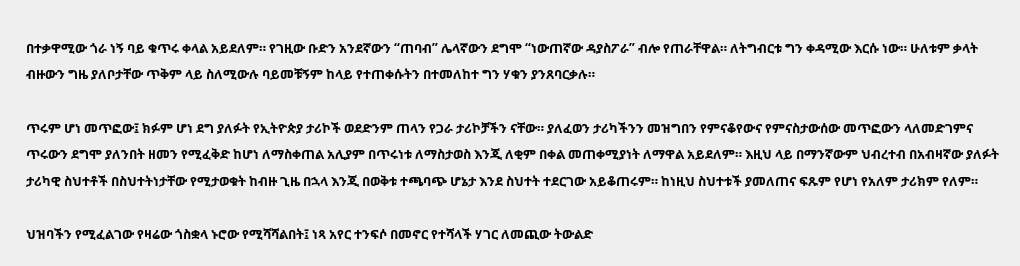በተቃዋሚው ጎራ ነኝ ባይ ቁጥሩ ቀላል አይደለም። የገዚው ቡድን አንደኛውን “ጠባብ” ሌላኛውን ደግሞ “ነውጠኛው ዳያስፖራ” ብሎ የጠራቸዋል። ለትግብርቱ ግን ቀዳሚው እርሱ ነው። ሁለቱም ቃላት ብዙውን ግዜ ያለቦታቸው ጥቅም ላይ ስለሚውሉ ባይመቹኝም ከላይ የተጠቀሱትን በተመለከተ ግን ሃቁን ያንጸባርቃሉ።

ጥሩም ሆነ መጥፎው፤ ክፉም ሆነ ደግ ያለፉት የኢትዮጵያ ታሪኮች ወደድንም ጠላን የጋራ ታሪኮቻችን ናቸው። ያለፈወን ታሪካችንን መዝግበን የምናቆየውና የምናስታውሰው መጥፎውን ላለመድገምና ጥሩውን ደግሞ ያለንበት ዘመን የሚፈቅድ ከሆነ ለማስቀጠል አሊያም በጥሩነቱ ለማስታወስ እንጂ ለቂም በቀል መጠቀሚያነት ለማዋል አይደለም። እዚህ ላይ በማንኛውም ህብረተብ በአብዛኛው ያለፉት ታሪካዊ ስህተቶች በስህተትነታቸው የሚታወቁት ከብዙ ጊዜ በኋላ እንጂ በወቅቱ ተጫባጭ ሆኔታ እንደ ስህተት ተደርገው አይቆጠሩም። ከነዚህ ስህተቱች ያመለጠና ፍጹም የሆነ የአለም ታሪክም የለም።

ህዝባችን የሚፈልገው የዛሬው ጎስቋላ ኑሮው የሚሻሻልበት፤ ነጻ አየር ተንፍሶ በመኖር የተሻላች ሃገር ለመጪው ትውልድ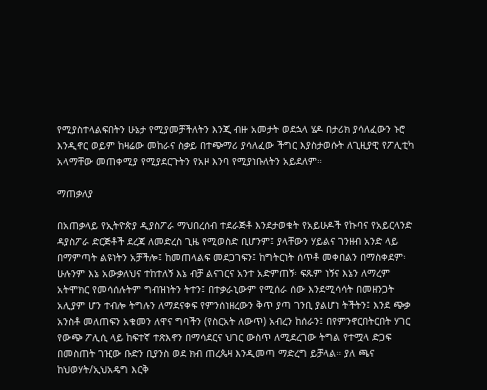የሚያስተላልፍበትን ሁኔታ የሚያመቻችለትን እንጂ ብዙ አመታት ወደኋላ ሄዶ በታሪክ ያሳለፈውን ኑሮ እንዲኖር ወይም ከዛሬው መከራና ስቃይ በተጭማሪ ያሳለፈው ችግር እያስታወሱት ለጊዚያዊ የፖሊቲካ አላማቸው መጠቀሚያ የሚያደርጉትን የአዞ እንባ የሚያነቡለትን አይደለም።

ማጠቃለያ

በአጠቃላይ የኢትዮጵያ ዲያስፖራ ማህበረሰብ ተደራጅቶ እንደታወቁት የአይሁዶች የኩባና የአይርላንድ ዳያስፖራ ድርጅቶች ደረጃ ለመድረስ ጊዜ የሚወስድ ቢሆንም፤ ያላቸውን ሃይልና ገንዘብ አንድ ላይ በማምጣት ልዩነትን አቻችሎ፤ ከመጠላልፍ መደጋገፍን፤ ከግትርነት ሰጥቶ መቀበልን በማስቀደም፡ ሁሉንም እኔ አውቃለህና ተከተለኝ እኔ ብቻ ልናገርና አንተ አድምጠኝ፡ ፍጹም ነኝና እኔን ለማረም አትሞክር የመሳሰሉትም ግብዝነትን ትተን፤ በተቃራኒውም የሚሰራ ሰው እንደሚሳሳት በመዘንጋት አሊያም ሆን ተብሎ ትግሉን ለማደናቀፍ የምንሰነዘረውን ቅጥ ያጣ ገንቢ ያልሆነ ትችትን፤ እንደ ጭቃ አንስቶ መለጠፍን አቁመን ለዋና ግባችን (የስርአት ለውጥ) አብረን ከሰራን፤ በየምንኖርበትርበት ሃገር የውጭ ፖሊሲ ላይ ከፍተኛ ተጽእኖን በማሳደርና ህገር ውስጥ ለሚደረገው ትግል የተሟላ ድጋፍ በመስጠት ገዢው ቡድን ቢያንስ ወደ ክብ ጠረጴዛ እንዲመጣ ማድረግ ይቻላል። ያለ ጫና ከህወሃት/ኢህአዴግ እርቅ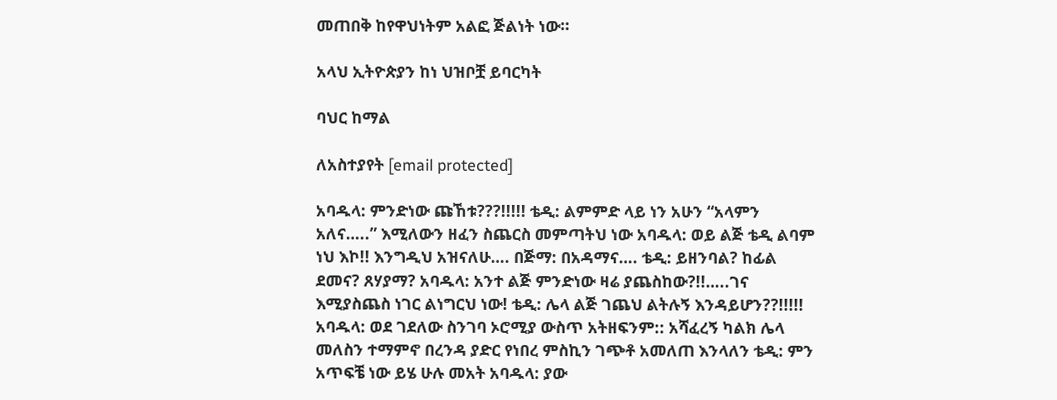መጠበቅ ከየዋህነትም አልፎ ጅልነት ነው።

አላህ ኢትዮጵያን ከነ ህዝቦቿ ይባርካት

ባህር ከማል

ለአስተያየት [email protected]

አባዱላ: ምንድነው ጩኸቱ???!!!!! ቴዲ: ልምምድ ላይ ነን አሁን “አላምን አለና…..” እሚለውን ዘፈን ስጨርስ መምጣትህ ነው አባዱላ: ወይ ልጅ ቴዲ ልባም ነህ እኮ!! እንግዲህ አዝናለሁ…. በጅማ: በአዳማና…. ቴዲ: ይዘንባል? ከፊል ደመና? ጸሃያማ? አባዱላ: አንተ ልጅ ምንድነው ዛሬ ያጨስከው?!!…..ገና እሚያስጨስ ነገር ልነግርህ ነው! ቴዲ: ሌላ ልጅ ገጨህ ልትሉኝ እንዳይሆን??!!!!! አባዱላ: ወደ ገደለው ስንገባ ኦሮሚያ ውስጥ አትዘፍንም:: አሻፈረኝ ካልክ ሌላ መለስን ተማምኖ በረንዳ ያድር የነበረ ምስኪን ገጭቶ አመለጠ እንላለን ቴዲ: ምን አጥፍቼ ነው ይሄ ሁሉ መአት አባዱላ: ያው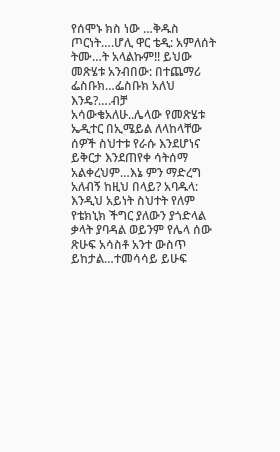የሰሞኑ ክስ ነው …ቅዱስ ጦርነት….ሆሊ ዋር ቴዲ: አምለሰት ትሙ…ት አላልኩም!! ይህው መጽሄቱ አንብበው: በተጨማሪ ፌስቡክ…ፌስቡክ አለህ እንዴ?….ብቻ አሳውቄአለሁ..ሌላው የመጽሄቱ ኤዲተር በኢሜይል ለላከላቸው ሰዎች ስህተቱ የራሱ እንደሆነና ይቅርታ እንደጠየቀ ሳትሰማ አልቀረህም…እኔ ምን ማድረግ አለብኝ ከዚህ በላይ? አባዱላ: እንዲህ አይነት ስህተት የለም የቴክኒክ ችግር ያለውን ያጎድላል ቃላት ያባዳል ወይንም የሌላ ሰው ጽሁፍ አሳስቶ አንተ ውስጥ ይከታል…ተመሳሳይ ይሁፍ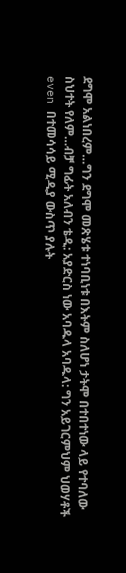ደግሞ አልነበረም…ግን ደግሞ መጽሄቱ ተነባቢነቱ በእትም ስለሆነ ታትሞ በተበተነው ላይ የተባለው ስህተት የለም…ብቻ ግፊት አለብን ቴዲ: አያድርስ ነው አባዱላ አባዱላ: ግን አይገርምህም ህወሃቶች even በተመሳሳይ ሚዲያ ውስጥ ያሉት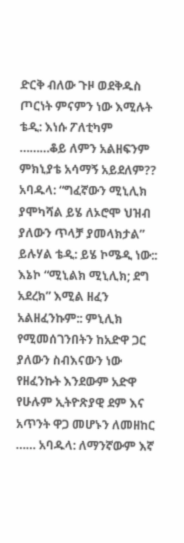ድርቅ ብለው ጉዞ ወደቅዱስ ጦርነት ምናምን ነው እሚሉት ቴዲ: እነሱ ፖለቲካም ………ቆይ ለምን አልዘፍንም ምክኒያቴ አሳማኝ አይደለም?? አባዱላ: “ግፈኛውን ሚኒሊክ ያሞካሻል ይሄ ለኦሮሞ ህዝብ ያለውን ጥላቻ ያመላክታል” ይሉሃል ቴዲ: ይሄ ኮሜዲ ነው:: እኔኮ “ሚኒልክ ሚኒሊክ; ደግ አደረክ” እሚል ዘፈን አልዘፈንኩም:: ምኒሊክ የሚመሰገንበትን ከአድዋ ጋር ያለውን ስብእናውን ነው የዘፈንኩት እንደውም አድዋ የሁሉም ኢትዮጽያዊ ደም እና አጥንት ዋጋ መሆኑን ለመዘከር …… አባዱላ: ለማንኛውም እኛ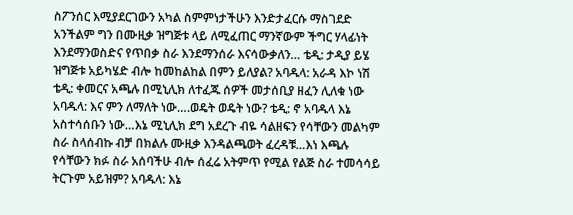ስፖንሰር እሚያደርገውን አካል ስምምነታችሁን እንድታፈርሱ ማስገደድ አንችልም ግን በሙዚቃ ዝግጅቱ ላይ ለሚፈጠር ማንኛውም ችግር ሃላፊነት እንደማንወስድና የጥበቃ ስራ እንደማንሰራ እናሳውቃለን… ቴዲ: ታዲያ ይሄ ዝግጅቱ አይካሄድ ብሎ ከመከልከል በምን ይለያል? አባዱላ: አራዳ እኮ ነሽ ቴዲ: ቀመርና አጫሉ በሚኒሊክ ለተፈጁ ሰዎች መታሰቢያ ዘፈን ሊለቁ ነው አባዱላ: እና ምን ለማለት ነው….ወዴት ወዴት ነው? ቴዲ: ኖ አባዱላ እኔ አስተሳሰቡን ነው…እኔ ሚኒሊክ ደግ አደረጉ ብዬ ሳልዘፍን የሳቸውን መልካም ስራ ስላሰብኩ ብቻ በክልሉ ሙዚቃ እንዳልጫወት ፈረዳቹ…እነ እጫሉ የሳቸውን ክፉ ስራ አሰባችሁ ብሎ ሰፈሬ አትምጥ የሚል የልጅ ስራ ተመሳሳይ ትርጉም አይዝም? አባዱላ: እኔ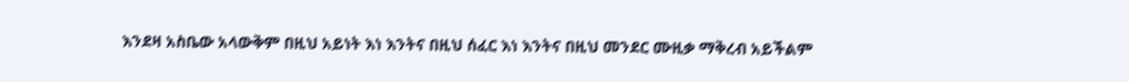እንደዛ አስቤው አላውቅም በዚህ አይነት እነ እንትና በዚህ ሰፈር እነ እንትና በዚህ መንደር ሙዚቃ ማቅረብ አይችልም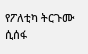የፖለቲካ ትርጉሙ ሲሰፋ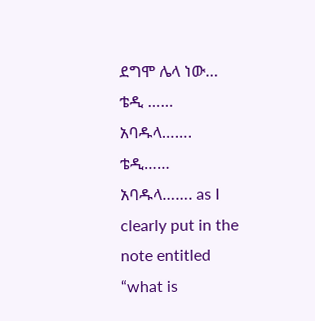ደግሞ ሌላ ነው… ቴዲ …… አባዱላ……. ቴዲ…… አባዱላ……. as I clearly put in the note entitled “what is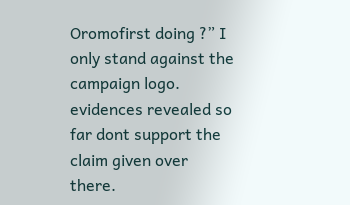Oromofirst doing ?” I only stand against the campaign logo. evidences revealed so far dont support the claim given over there.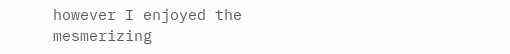however I enjoyed the mesmerizing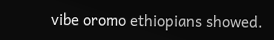vibe oromo ethiopians showed.